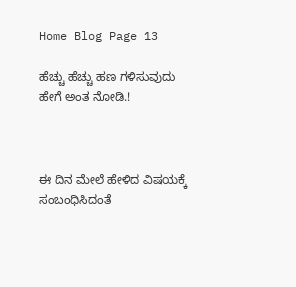Home Blog Page 13

ಹೆಚ್ಚು ಹೆಚ್ಚು ಹಣ ಗಳಿಸುವುದು ಹೇಗೆ ಅಂತ ನೋಡಿ.!



ಈ ದಿನ ಮೇಲೆ ಹೇಳಿದ ವಿಷಯಕ್ಕೆ ಸಂಬಂಧಿಸಿದಂತೆ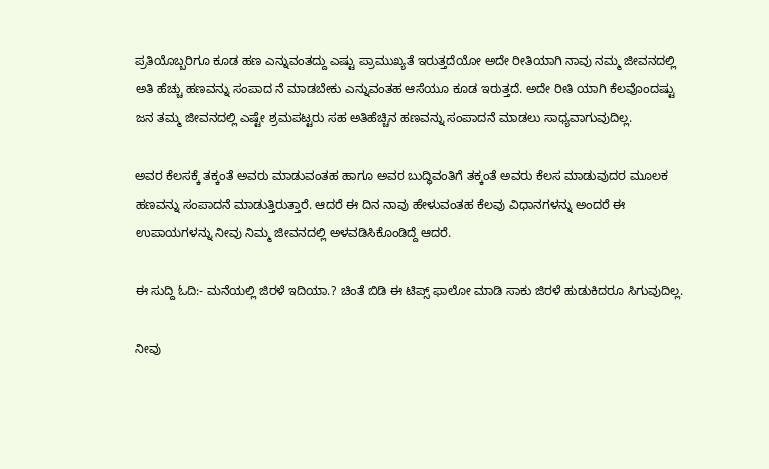ಪ್ರತಿಯೊಬ್ಬರಿಗೂ ಕೂಡ ಹಣ ಎನ್ನುವಂತದ್ದು ಎಷ್ಟು ಪ್ರಾಮುಖ್ಯತೆ ಇರುತ್ತದೆಯೋ ಅದೇ ರೀತಿಯಾಗಿ ನಾವು ನಮ್ಮ ಜೀವನದಲ್ಲಿ ಅತಿ ಹೆಚ್ಚು ಹಣವನ್ನು ಸಂಪಾದ ನೆ ಮಾಡಬೇಕು ಎನ್ನುವಂತಹ ಆಸೆಯೂ ಕೂಡ ಇರುತ್ತದೆ. ಅದೇ ರೀತಿ ಯಾಗಿ ಕೆಲವೊಂದಷ್ಟು ಜನ ತಮ್ಮ ಜೀವನದಲ್ಲಿ ಎಷ್ಟೇ ಶ್ರಮಪಟ್ಟರು ಸಹ ಅತಿಹೆಚ್ಚಿನ ಹಣವನ್ನು ಸಂಪಾದನೆ ಮಾಡಲು ಸಾಧ್ಯವಾಗುವುದಿಲ್ಲ.

ಅವರ ಕೆಲಸಕ್ಕೆ ತಕ್ಕಂತೆ ಅವರು ಮಾಡುವಂತಹ ಹಾಗೂ ಅವರ ಬುದ್ಧಿವಂತಿಗೆ ತಕ್ಕಂತೆ ಅವರು ಕೆಲಸ ಮಾಡುವುದರ ಮೂಲಕ ಹಣವನ್ನು ಸಂಪಾದನೆ ಮಾಡುತ್ತಿರುತ್ತಾರೆ. ಆದರೆ ಈ ದಿನ ನಾವು ಹೇಳುವಂತಹ ಕೆಲವು ವಿಧಾನಗಳನ್ನು ಅಂದರೆ ಈ ಉಪಾಯಗಳನ್ನು ನೀವು ನಿಮ್ಮ ಜೀವನದಲ್ಲಿ ಅಳವಡಿಸಿಕೊಂಡಿದ್ದೆ ಆದರೆ.

ಈ ಸುದ್ದಿ ಓದಿ:- ಮನೆಯಲ್ಲಿ ಜಿರಳೆ ಇದಿಯಾ.? ಚಿಂತೆ ಬಿಡಿ ಈ ಟಿಪ್ಸ್ ಫಾಲೋ ಮಾಡಿ ಸಾಕು ಜಿರಳೆ ಹುಡುಕಿದರೂ ಸಿಗುವುದಿಲ್ಲ.

ನೀವು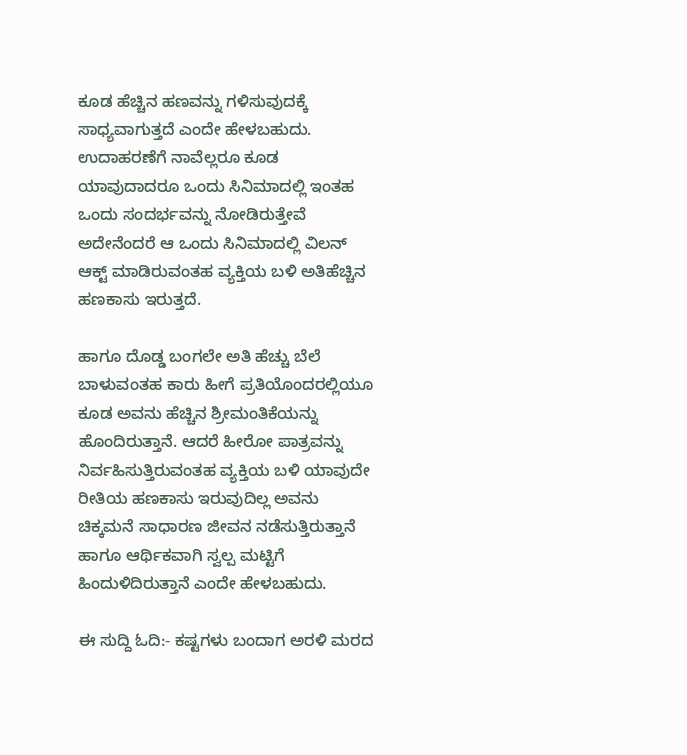ಕೂಡ ಹೆಚ್ಚಿನ ಹಣವನ್ನು ಗಳಿಸುವುದಕ್ಕೆ ಸಾಧ್ಯವಾಗುತ್ತದೆ ಎಂದೇ ಹೇಳಬಹುದು. ಉದಾಹರಣೆಗೆ ನಾವೆಲ್ಲರೂ ಕೂಡ ಯಾವುದಾದರೂ ಒಂದು ಸಿನಿಮಾದಲ್ಲಿ ಇಂತಹ ಒಂದು ಸಂದರ್ಭವನ್ನು ನೋಡಿರುತ್ತೇವೆ ಅದೇನೆಂದರೆ ಆ ಒಂದು ಸಿನಿಮಾದಲ್ಲಿ ವಿಲನ್ ಆಕ್ಟ್ ಮಾಡಿರುವಂತಹ ವ್ಯಕ್ತಿಯ ಬಳಿ ಅತಿಹೆಚ್ಚಿನ ಹಣಕಾಸು ಇರುತ್ತದೆ.

ಹಾಗೂ ದೊಡ್ಡ ಬಂಗಲೇ ಅತಿ ಹೆಚ್ಚು ಬೆಲೆ ಬಾಳುವಂತಹ ಕಾರು ಹೀಗೆ ಪ್ರತಿಯೊಂದರಲ್ಲಿಯೂ ಕೂಡ ಅವನು ಹೆಚ್ಚಿನ ಶ್ರೀಮಂತಿಕೆಯನ್ನು ಹೊಂದಿರುತ್ತಾನೆ. ಆದರೆ ಹೀರೋ ಪಾತ್ರವನ್ನು ನಿರ್ವಹಿಸುತ್ತಿರುವಂತಹ ವ್ಯಕ್ತಿಯ ಬಳಿ ಯಾವುದೇ ರೀತಿಯ ಹಣಕಾಸು ಇರುವುದಿಲ್ಲ ಅವನು ಚಿಕ್ಕಮನೆ ಸಾಧಾರಣ ಜೀವನ ನಡೆಸುತ್ತಿರುತ್ತಾನೆ ಹಾಗೂ ಆರ್ಥಿಕವಾಗಿ ಸ್ವಲ್ಪ ಮಟ್ಟಿಗೆ ಹಿಂದುಳಿದಿರುತ್ತಾನೆ ಎಂದೇ ಹೇಳಬಹುದು.

ಈ ಸುದ್ದಿ ಓದಿ:- ಕಷ್ಟಗಳು ಬಂದಾಗ ಅರಳಿ ಮರದ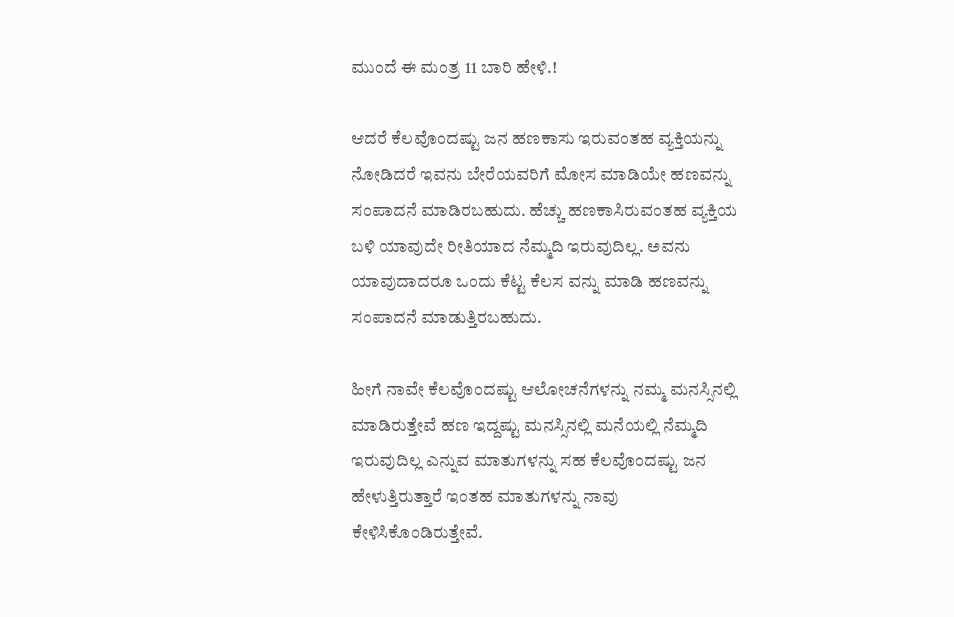ಮುಂದೆ ಈ ಮಂತ್ರ 11 ಬಾರಿ ಹೇಳಿ.!

ಆದರೆ ಕೆಲವೊಂದಷ್ಟು ಜನ ಹಣಕಾಸು ಇರುವಂತಹ ವ್ಯಕ್ತಿಯನ್ನು ನೋಡಿದರೆ ಇವನು ಬೇರೆಯವರಿಗೆ ಮೋಸ ಮಾಡಿಯೇ ಹಣವನ್ನು ಸಂಪಾದನೆ ಮಾಡಿರಬಹುದು. ಹೆಚ್ಚು ಹಣಕಾಸಿರುವಂತಹ ವ್ಯಕ್ತಿಯ ಬಳಿ ಯಾವುದೇ ರೀತಿಯಾದ ನೆಮ್ಮದಿ ಇರುವುದಿಲ್ಲ. ಅವನು ಯಾವುದಾದರೂ ಒಂದು ಕೆಟ್ಟ ಕೆಲಸ ವನ್ನು ಮಾಡಿ ಹಣವನ್ನು ಸಂಪಾದನೆ ಮಾಡುತ್ತಿರಬಹುದು.

ಹೀಗೆ ನಾವೇ ಕೆಲವೊಂದಷ್ಟು ಆಲೋಚನೆಗಳನ್ನು ನಮ್ಮ ಮನಸ್ಸಿನಲ್ಲಿ ಮಾಡಿರುತ್ತೇವೆ ಹಣ ಇದ್ದಷ್ಟು ಮನಸ್ಸಿನಲ್ಲಿ ಮನೆಯಲ್ಲಿ ನೆಮ್ಮದಿ ಇರುವುದಿಲ್ಲ ಎನ್ನುವ ಮಾತುಗಳನ್ನು ಸಹ ಕೆಲವೊಂದಷ್ಟು ಜನ ಹೇಳುತ್ತಿರುತ್ತಾರೆ ಇಂತಹ ಮಾತುಗಳನ್ನು ನಾವು ಕೇಳಿಸಿಕೊಂಡಿರುತ್ತೇವೆ.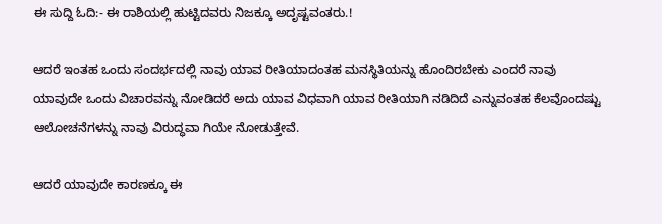ಈ ಸುದ್ದಿ ಓದಿ:- ಈ ರಾಶಿಯಲ್ಲಿ ಹುಟ್ಟಿದವರು ನಿಜಕ್ಕೂ ಅದೃಷ್ಟವಂತರು.!

ಆದರೆ ಇಂತಹ ಒಂದು ಸಂದರ್ಭದಲ್ಲಿ ನಾವು ಯಾವ ರೀತಿಯಾದಂತಹ ಮನಸ್ಥಿತಿಯನ್ನು ಹೊಂದಿರಬೇಕು ಎಂದರೆ ನಾವು ಯಾವುದೇ ಒಂದು ವಿಚಾರವನ್ನು ನೋಡಿದರೆ ಅದು ಯಾವ ವಿಧವಾಗಿ ಯಾವ ರೀತಿಯಾಗಿ ನಡಿದಿದೆ ಎನ್ನುವಂತಹ ಕೆಲವೊಂದಷ್ಟು ಆಲೋಚನೆಗಳನ್ನು ನಾವು ವಿರುದ್ಧವಾ ಗಿಯೇ ನೋಡುತ್ತೇವೆ.

ಆದರೆ ಯಾವುದೇ ಕಾರಣಕ್ಕೂ ಈ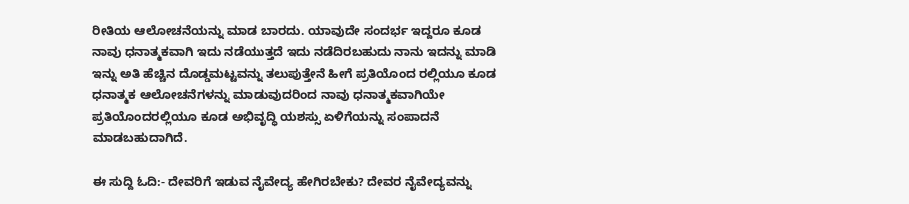ರೀತಿಯ ಆಲೋಚನೆಯನ್ನು ಮಾಡ ಬಾರದು. ಯಾವುದೇ ಸಂದರ್ಭ ಇದ್ದರೂ ಕೂಡ ನಾವು ಧನಾತ್ಮಕವಾಗಿ ಇದು ನಡೆಯುತ್ತದೆ ಇದು ನಡೆದಿರಬಹುದು ನಾನು ಇದನ್ನು ಮಾಡಿ ಇನ್ನು ಅತಿ ಹೆಚ್ಚಿನ ದೊಡ್ಡಮಟ್ಟವನ್ನು ತಲುಪುತ್ತೇನೆ ಹೀಗೆ ಪ್ರತಿಯೊಂದ ರಲ್ಲಿಯೂ ಕೂಡ ಧನಾತ್ಮಕ ಆಲೋಚನೆಗಳನ್ನು ಮಾಡುವುದರಿಂದ ನಾವು ಧನಾತ್ಮಕವಾಗಿಯೇ ಪ್ರತಿಯೊಂದರಲ್ಲಿಯೂ ಕೂಡ ಅಭಿವೃದ್ಧಿ ಯಶಸ್ಸು ಏಳಿಗೆಯನ್ನು ಸಂಪಾದನೆ ಮಾಡಬಹುದಾಗಿದೆ.

ಈ ಸುದ್ದಿ ಓದಿ:- ದೇವರಿಗೆ ಇಡುವ ನೈವೇದ್ಯ ಹೇಗಿರಬೇಕು? ದೇವರ ನೈವೇದ್ಯವನ್ನು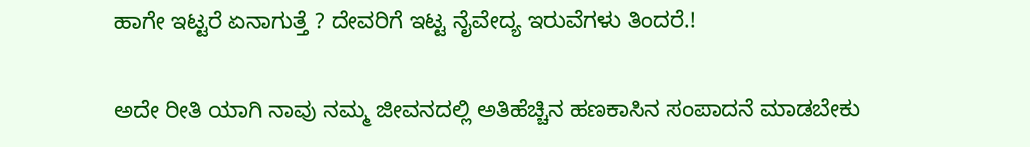ಹಾಗೇ ಇಟ್ಟರೆ ಏನಾಗುತ್ತೆ ? ದೇವರಿಗೆ ಇಟ್ಟ ನೈವೇದ್ಯ ಇರುವೆಗಳು ತಿಂದರೆ.!

ಅದೇ ರೀತಿ ಯಾಗಿ ನಾವು ನಮ್ಮ ಜೀವನದಲ್ಲಿ ಅತಿಹೆಚ್ಚಿನ ಹಣಕಾಸಿನ ಸಂಪಾದನೆ ಮಾಡಬೇಕು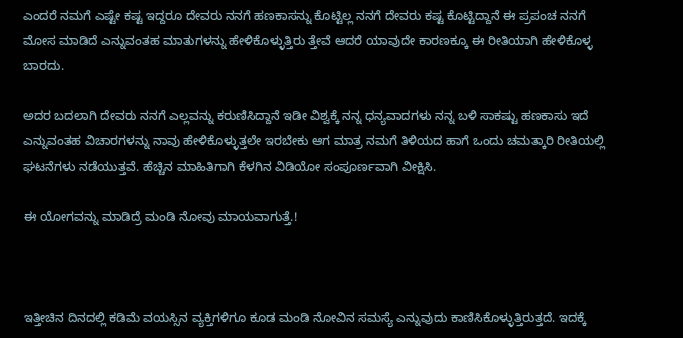ಎಂದರೆ ನಮಗೆ ಎಷ್ಟೇ ಕಷ್ಟ ಇದ್ದರೂ ದೇವರು ನನಗೆ ಹಣಕಾಸನ್ನು ಕೊಟ್ಟಿಲ್ಲ ನನಗೆ ದೇವರು ಕಷ್ಟ ಕೊಟ್ಟಿದ್ದಾನೆ ಈ ಪ್ರಪಂಚ ನನಗೆ ಮೋಸ ಮಾಡಿದೆ ಎನ್ನುವಂತಹ ಮಾತುಗಳನ್ನು ಹೇಳಿಕೊಳ್ಳುತ್ತಿರು ತ್ತೇವೆ ಆದರೆ ಯಾವುದೇ ಕಾರಣಕ್ಕೂ ಈ ರೀತಿಯಾಗಿ ಹೇಳಿಕೊಳ್ಳ ಬಾರದು.

ಅದರ ಬದಲಾಗಿ ದೇವರು ನನಗೆ ಎಲ್ಲವನ್ನು ಕರುಣಿಸಿದ್ದಾನೆ ಇಡೀ ವಿಶ್ವಕ್ಕೆ ನನ್ನ ಧನ್ಯವಾದಗಳು ನನ್ನ ಬಳಿ ಸಾಕಷ್ಟು ಹಣಕಾಸು ಇದೆ ಎನ್ನುವಂತಹ ವಿಚಾರಗಳನ್ನು ನಾವು ಹೇಳಿಕೊಳ್ಳುತ್ತಲೇ ಇರಬೇಕು ಆಗ ಮಾತ್ರ ನಮಗೆ ತಿಳಿಯದ ಹಾಗೆ ಒಂದು ಚಮತ್ಕಾರಿ ರೀತಿಯಲ್ಲಿ ಘಟನೆಗಳು ನಡೆಯುತ್ತವೆ. ಹೆಚ್ಚಿನ ಮಾಹಿತಿಗಾಗಿ ಕೆಳಗಿನ ವಿಡಿಯೋ ಸಂಪೂರ್ಣವಾಗಿ ವೀಕ್ಷಿಸಿ.

ಈ ಯೋಗವನ್ನು ಮಾಡಿದ್ರೆ ಮಂಡಿ ನೋವು ಮಾಯವಾಗುತ್ತೆ.!



ಇತ್ತೀಚಿನ ದಿನದಲ್ಲಿ ಕಡಿಮೆ ವಯಸ್ಸಿನ ವ್ಯಕ್ತಿಗಳಿಗೂ ಕೂಡ ಮಂಡಿ ನೋವಿನ ಸಮಸ್ಯೆ ಎನ್ನುವುದು ಕಾಣಿಸಿಕೊಳ್ಳುತ್ತಿರುತ್ತದೆ. ಇದಕ್ಕೆ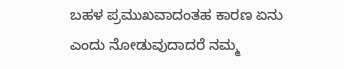ಬಹಳ ಪ್ರಮುಖವಾದಂತಹ ಕಾರಣ ಏನು ಎಂದು ನೋಡುವುದಾದರೆ ನಮ್ಮ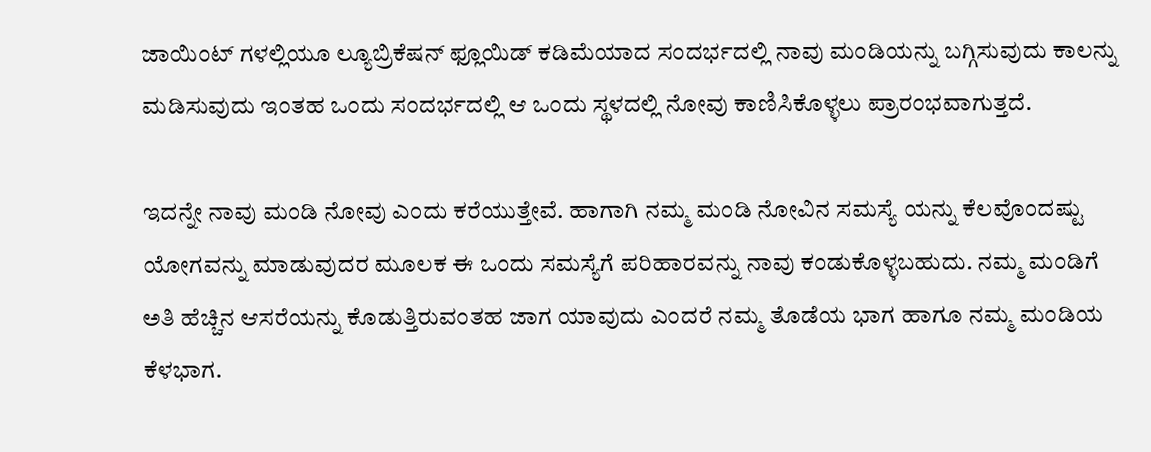ಜಾಯಿಂಟ್ ಗಳಲ್ಲಿಯೂ ಲ್ಯೂಬ್ರಿಕೆಷನ್ ಫ್ಲೂಯಿಡ್ ಕಡಿಮೆಯಾದ ಸಂದರ್ಭದಲ್ಲಿ ನಾವು ಮಂಡಿಯನ್ನು ಬಗ್ಗಿಸುವುದು ಕಾಲನ್ನು ಮಡಿಸುವುದು ಇಂತಹ ಒಂದು ಸಂದರ್ಭದಲ್ಲಿ ಆ ಒಂದು ಸ್ಥಳದಲ್ಲಿ ನೋವು ಕಾಣಿಸಿಕೊಳ್ಳಲು ಪ್ರಾರಂಭವಾಗುತ್ತದೆ.

ಇದನ್ನೇ ನಾವು ಮಂಡಿ ನೋವು ಎಂದು ಕರೆಯುತ್ತೇವೆ. ಹಾಗಾಗಿ ನಮ್ಮ ಮಂಡಿ ನೋವಿನ ಸಮಸ್ಯೆ ಯನ್ನು ಕೆಲವೊಂದಷ್ಟು ಯೋಗವನ್ನು ಮಾಡುವುದರ ಮೂಲಕ ಈ ಒಂದು ಸಮಸ್ಯೆಗೆ ಪರಿಹಾರವನ್ನು ನಾವು ಕಂಡುಕೊಳ್ಳಬಹುದು. ನಮ್ಮ ಮಂಡಿಗೆ ಅತಿ ಹೆಚ್ಚಿನ ಆಸರೆಯನ್ನು ಕೊಡುತ್ತಿರುವಂತಹ ಜಾಗ ಯಾವುದು ಎಂದರೆ ನಮ್ಮ ತೊಡೆಯ ಭಾಗ ಹಾಗೂ ನಮ್ಮ ಮಂಡಿಯ ಕೆಳಭಾಗ.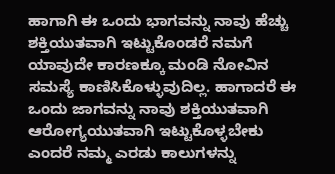ಹಾಗಾಗಿ ಈ ಒಂದು ಭಾಗವನ್ನು ನಾವು ಹೆಚ್ಚು ಶಕ್ತಿಯುತವಾಗಿ ಇಟ್ಟುಕೊಂಡರೆ ನಮಗೆ ಯಾವುದೇ ಕಾರಣಕ್ಕೂ ಮಂಡಿ ನೋವಿನ ಸಮಸ್ಯೆ ಕಾಣಿಸಿಕೊಳ್ಳುವುದಿಲ್ಲ. ಹಾಗಾದರೆ ಈ ಒಂದು ಜಾಗವನ್ನು ನಾವು ಶಕ್ತಿಯುತವಾಗಿ ಆರೋಗ್ಯಯುತವಾಗಿ ಇಟ್ಟುಕೊಳ್ಳಬೇಕು ಎಂದರೆ ನಮ್ಮ ಎರಡು ಕಾಲುಗಳನ್ನು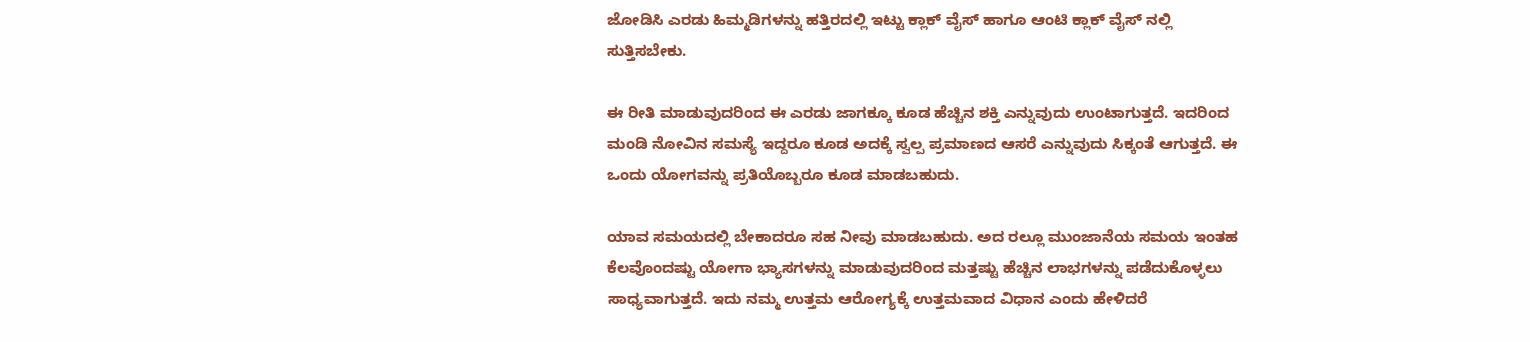ಜೋಡಿಸಿ ಎರಡು ಹಿಮ್ಮಡಿಗಳನ್ನು ಹತ್ತಿರದಲ್ಲಿ ಇಟ್ಟು ಕ್ಲಾಕ್ ವೈಸ್ ಹಾಗೂ ಆಂಟಿ ಕ್ಲಾಕ್ ವೈಸ್ ನಲ್ಲಿ ಸುತ್ತಿಸಬೇಕು.

ಈ ರೀತಿ ಮಾಡುವುದರಿಂದ ಈ ಎರಡು ಜಾಗಕ್ಕೂ ಕೂಡ ಹೆಚ್ಚಿನ ಶಕ್ತಿ ಎನ್ನುವುದು ಉಂಟಾಗುತ್ತದೆ. ಇದರಿಂದ ಮಂಡಿ ನೋವಿನ ಸಮಸ್ಯೆ ಇದ್ದರೂ ಕೂಡ ಅದಕ್ಕೆ ಸ್ವಲ್ಪ ಪ್ರಮಾಣದ ಆಸರೆ ಎನ್ನುವುದು ಸಿಕ್ಕಂತೆ ಆಗುತ್ತದೆ. ಈ ಒಂದು ಯೋಗವನ್ನು ಪ್ರತಿಯೊಬ್ಬರೂ ಕೂಡ ಮಾಡಬಹುದು.

ಯಾವ ಸಮಯದಲ್ಲಿ ಬೇಕಾದರೂ ಸಹ ನೀವು ಮಾಡಬಹುದು. ಅದ ರಲ್ಲೂ ಮುಂಜಾನೆಯ ಸಮಯ ಇಂತಹ ಕೆಲವೊಂದಷ್ಟು ಯೋಗಾ ಭ್ಯಾಸಗಳನ್ನು ಮಾಡುವುದರಿಂದ ಮತ್ತಷ್ಟು ಹೆಚ್ಚಿನ ಲಾಭಗಳನ್ನು ಪಡೆದುಕೊಳ್ಳಲು ಸಾಧ್ಯವಾಗುತ್ತದೆ. ಇದು ನಮ್ಮ ಉತ್ತಮ ಆರೋಗ್ಯಕ್ಕೆ ಉತ್ತಮವಾದ ವಿಧಾನ ಎಂದು ಹೇಳಿದರೆ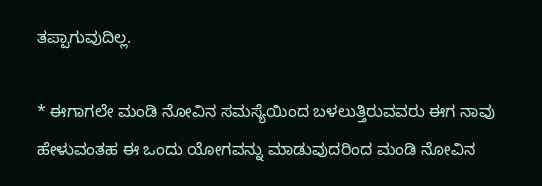ತಪ್ಪಾಗುವುದಿಲ್ಲ.

* ಈಗಾಗಲೇ ಮಂಡಿ ನೋವಿನ ಸಮಸ್ಯೆಯಿಂದ ಬಳಲುತ್ತಿರುವವರು ಈಗ ನಾವು ಹೇಳುವಂತಹ ಈ ಒಂದು ಯೋಗವನ್ನು ಮಾಡುವುದರಿಂದ ಮಂಡಿ ನೋವಿನ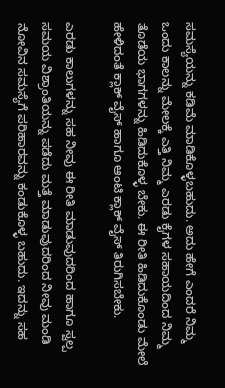ಸಮಸ್ಯೆಯನ್ನು ಕಡಿಮೆ ಮಾಡಿಕೊಳ್ಳಬಹುದು. ಅದು ಹೇಗೆ ಎಂದರೆ ನಿಮ್ಮ ಒಂದು ಕಾಲನ್ನು ಮೇಲಕ್ಕೆ ಎತ್ತಿ ನಿಮ್ಮ ಎರಡು ಕೈಗಳ ಸಹಾಯದಿಂದ ನಿಮ್ಮ ತೊಡೆಯ ಭಾಗಗಳನ್ನು ಹಿಡಿದುಕೊಳ್ಳ ಬೇಕು. ಈ ರೀತಿ ಹಿಡಿದುಕೊಂಡು ಮೇಲೆ ಹೇಳಿದಂತೆ ಕ್ಲಾಕ್ ವೈಸ್ ಹಾಗೂ ಆಂಟಿ ಕ್ಲಾಕ್ ವೈಸ್ ತಿರುಗಿಸಬೇಕು.

ಎರಡು ಕಾಲುಗಳನ್ನು ಸಹ ನೀವು ಈ ರೀತಿ ಮಾಡುವುದರಿಂದ ಹಾಗೂ ಸ್ವಲ್ಪ ಸಮಯ ವಿಶ್ರಾಂತಿಯನ್ನು ಪಡೆದು ಮತ್ತೆ ಮಾಡುವುದರಿಂದ ನೀವು ಮಂಡಿ ನೋವಿನ ಸಮಸ್ಯೆಗೆ ಪರಿಹಾರವನ್ನು ಕಂಡುಕೊಳ್ಳ ಬಹುದು. ಇದನ್ನು ಸಹ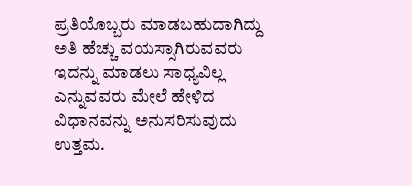ಪ್ರತಿಯೊಬ್ಬರು ಮಾಡಬಹುದಾಗಿದ್ದು ಅತಿ ಹೆಚ್ಚು ವಯಸ್ಸಾಗಿರುವವರು ಇದನ್ನು ಮಾಡಲು ಸಾಧ್ಯವಿಲ್ಲ ಎನ್ನುವವರು ಮೇಲೆ ಹೇಳಿದ ವಿಧಾನವನ್ನು ಅನುಸರಿಸುವುದು ಉತ್ತಮ.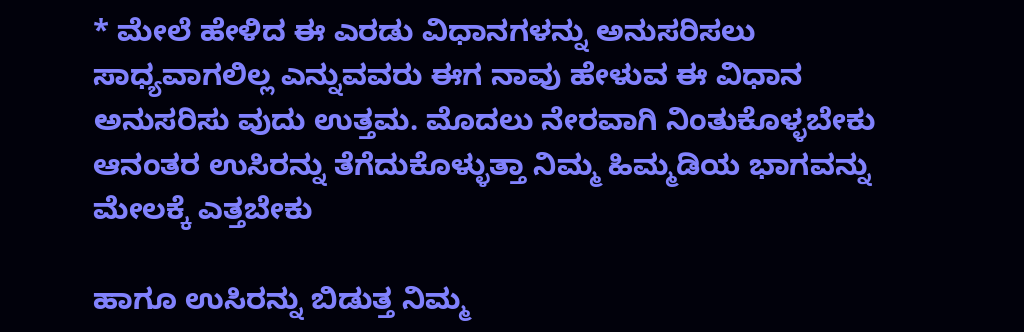* ಮೇಲೆ ಹೇಳಿದ ಈ ಎರಡು ವಿಧಾನಗಳನ್ನು ಅನುಸರಿಸಲು ಸಾಧ್ಯವಾಗಲಿಲ್ಲ ಎನ್ನುವವರು ಈಗ ನಾವು ಹೇಳುವ ಈ ವಿಧಾನ ಅನುಸರಿಸು ವುದು ಉತ್ತಮ. ಮೊದಲು ನೇರವಾಗಿ ನಿಂತುಕೊಳ್ಳಬೇಕು ಆನಂತರ ಉಸಿರನ್ನು ತೆಗೆದುಕೊಳ್ಳುತ್ತಾ ನಿಮ್ಮ ಹಿಮ್ಮಡಿಯ ಭಾಗವನ್ನು ಮೇಲಕ್ಕೆ ಎತ್ತಬೇಕು‌

ಹಾಗೂ ಉಸಿರನ್ನು ಬಿಡುತ್ತ ನಿಮ್ಮ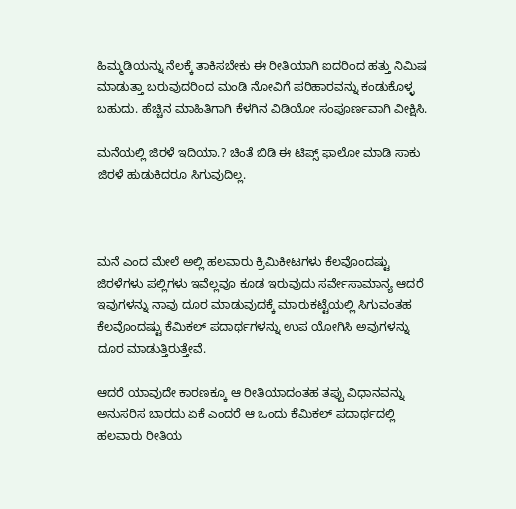ಹಿಮ್ಮಡಿಯನ್ನು ನೆಲಕ್ಕೆ ತಾಕಿಸಬೇಕು ಈ ರೀತಿಯಾಗಿ ಐದರಿಂದ ಹತ್ತು ನಿಮಿಷ ಮಾಡುತ್ತಾ ಬರುವುದರಿಂದ ಮಂಡಿ ನೋವಿಗೆ ಪರಿಹಾರವನ್ನು ಕಂಡುಕೊಳ್ಳ ಬಹುದು. ಹೆಚ್ಚಿನ ಮಾಹಿತಿಗಾಗಿ ಕೆಳಗಿನ ವಿಡಿಯೋ ಸಂಪೂರ್ಣವಾಗಿ ವೀಕ್ಷಿಸಿ.

ಮನೆಯಲ್ಲಿ ಜಿರಳೆ ಇದಿಯಾ.? ಚಿಂತೆ ಬಿಡಿ ಈ ಟಿಪ್ಸ್ ಫಾಲೋ ಮಾಡಿ ಸಾಕು ಜಿರಳೆ ಹುಡುಕಿದರೂ ಸಿಗುವುದಿಲ್ಲ.



ಮನೆ ಎಂದ ಮೇಲೆ ಅಲ್ಲಿ ಹಲವಾರು ಕ್ರಿಮಿಕೀಟಗಳು ಕೆಲವೊಂದಷ್ಟು ಜಿರಳೆಗಳು ಪಲ್ಲಿಗಳು ಇವೆಲ್ಲವೂ ಕೂಡ ಇರುವುದು ಸರ್ವೇಸಾಮಾನ್ಯ ಆದರೆ ಇವುಗಳನ್ನು ನಾವು ದೂರ ಮಾಡುವುದಕ್ಕೆ ಮಾರುಕಟ್ಟೆಯಲ್ಲಿ ಸಿಗುವಂತಹ ಕೆಲವೊಂದಷ್ಟು ಕೆಮಿಕಲ್ ಪದಾರ್ಥಗಳನ್ನು ಉಪ ಯೋಗಿಸಿ ಅವುಗಳನ್ನು ದೂರ ಮಾಡುತ್ತಿರುತ್ತೇವೆ.

ಆದರೆ ಯಾವುದೇ ಕಾರಣಕ್ಕೂ ಆ ರೀತಿಯಾದಂತಹ ತಪ್ಪು ವಿಧಾನವನ್ನು ಅನುಸರಿಸ ಬಾರದು ಏಕೆ ಎಂದರೆ ಆ ಒಂದು ಕೆಮಿಕಲ್ ಪದಾರ್ಥದಲ್ಲಿ ಹಲವಾರು ರೀತಿಯ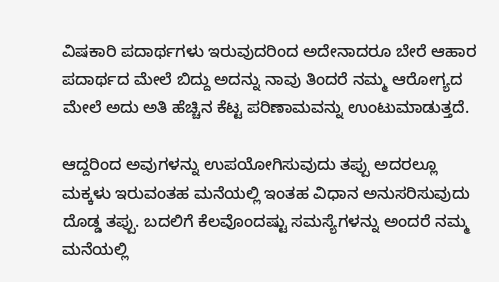ವಿಷಕಾರಿ ಪದಾರ್ಥಗಳು ಇರುವುದರಿಂದ ಅದೇನಾದರೂ ಬೇರೆ ಆಹಾರ ಪದಾರ್ಥದ ಮೇಲೆ ಬಿದ್ದು ಅದನ್ನು ನಾವು ತಿಂದರೆ ನಮ್ಮ ಆರೋಗ್ಯದ ಮೇಲೆ ಅದು ಅತಿ ಹೆಚ್ಚಿನ ಕೆಟ್ಟ ಪರಿಣಾಮವನ್ನು ಉಂಟುಮಾಡುತ್ತದೆ.

ಆದ್ದರಿಂದ ಅವುಗಳನ್ನು ಉಪಯೋಗಿಸುವುದು ತಪ್ಪು ಅದರಲ್ಲೂ ಮಕ್ಕಳು ಇರುವಂತಹ ಮನೆಯಲ್ಲಿ ಇಂತಹ ವಿಧಾನ ಅನುಸರಿಸುವುದು ದೊಡ್ಡ ತಪ್ಪು. ಬದಲಿಗೆ ಕೆಲವೊಂದಷ್ಟು ಸಮಸ್ಯೆಗಳನ್ನು ಅಂದರೆ ನಮ್ಮ ಮನೆಯಲ್ಲಿ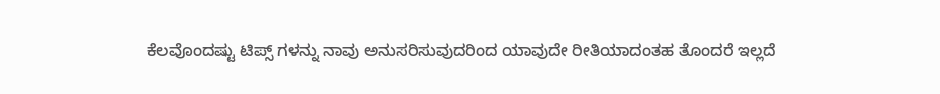ಕೆಲವೊಂದಷ್ಟು ಟಿಪ್ಸ್ ಗಳನ್ನು ನಾವು ಅನುಸರಿಸುವುದರಿಂದ ಯಾವುದೇ ರೀತಿಯಾದಂತಹ ತೊಂದರೆ ಇಲ್ಲದೆ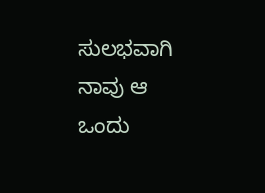ಸುಲಭವಾಗಿ ನಾವು ಆ ಒಂದು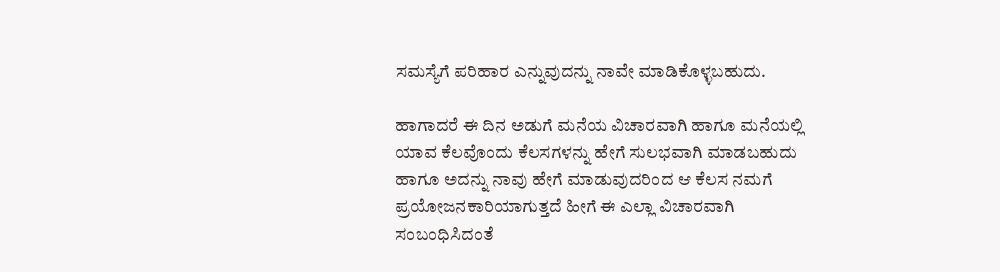ಸಮಸ್ಯೆಗೆ ಪರಿಹಾರ ಎನ್ನುವುದನ್ನು ನಾವೇ ಮಾಡಿಕೊಳ್ಳಬಹುದು.

ಹಾಗಾದರೆ ಈ ದಿನ ಅಡುಗೆ ಮನೆಯ ವಿಚಾರವಾಗಿ ಹಾಗೂ ಮನೆಯಲ್ಲಿ ಯಾವ ಕೆಲವೊಂದು ಕೆಲಸಗಳನ್ನು ಹೇಗೆ ಸುಲಭವಾಗಿ ಮಾಡಬಹುದು ಹಾಗೂ ಅದನ್ನು ನಾವು ಹೇಗೆ ಮಾಡುವುದರಿಂದ ಆ ಕೆಲಸ ನಮಗೆ ಪ್ರಯೋಜನಕಾರಿಯಾಗುತ್ತದೆ ಹೀಗೆ ಈ ಎಲ್ಲಾ ವಿಚಾರವಾಗಿ ಸಂಬಂಧಿಸಿದಂತೆ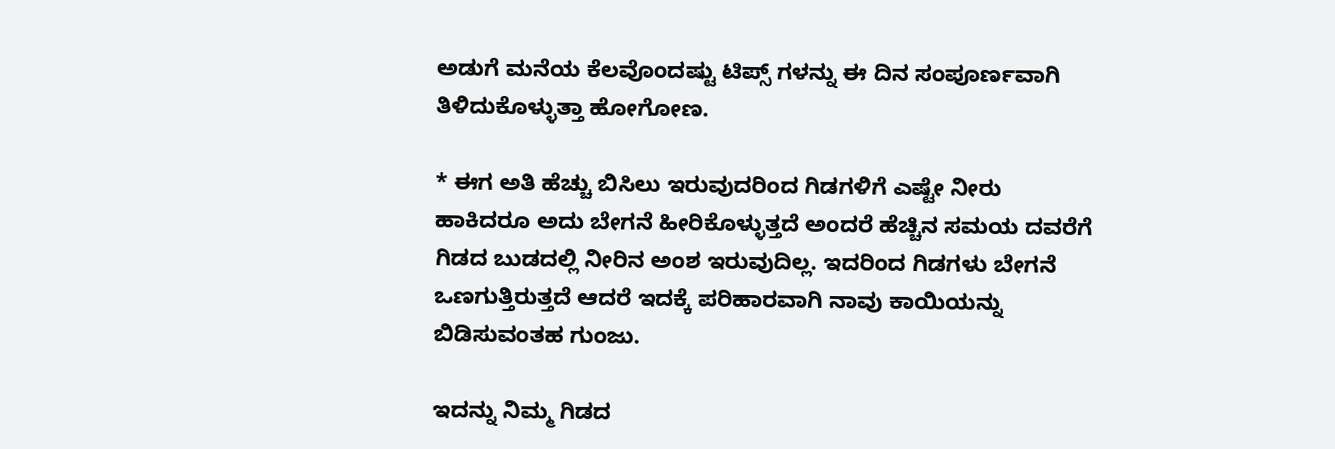ಅಡುಗೆ ಮನೆಯ ಕೆಲವೊಂದಷ್ಟು ಟಿಪ್ಸ್ ಗಳನ್ನು ಈ ದಿನ ಸಂಪೂರ್ಣವಾಗಿ ತಿಳಿದುಕೊಳ್ಳುತ್ತಾ ಹೋಗೋಣ.

* ಈಗ ಅತಿ ಹೆಚ್ಚು ಬಿಸಿಲು ಇರುವುದರಿಂದ ಗಿಡಗಳಿಗೆ ಎಷ್ಟೇ ನೀರು ಹಾಕಿದರೂ ಅದು ಬೇಗನೆ ಹೀರಿಕೊಳ್ಳುತ್ತದೆ ಅಂದರೆ ಹೆಚ್ಚಿನ ಸಮಯ ದವರೆಗೆ ಗಿಡದ ಬುಡದಲ್ಲಿ ನೀರಿನ ಅಂಶ ಇರುವುದಿಲ್ಲ. ಇದರಿಂದ ಗಿಡಗಳು ಬೇಗನೆ ಒಣಗುತ್ತಿರುತ್ತದೆ ಆದರೆ ಇದಕ್ಕೆ ಪರಿಹಾರವಾಗಿ ನಾವು ಕಾಯಿಯನ್ನು ಬಿಡಿಸುವಂತಹ ಗುಂಜು.

ಇದನ್ನು ನಿಮ್ಮ ಗಿಡದ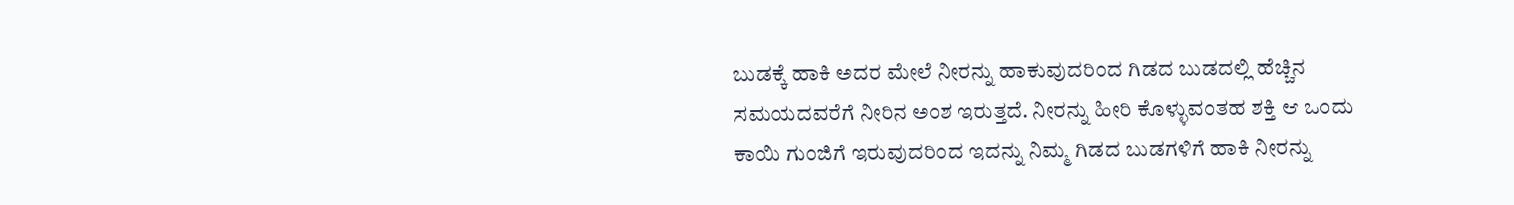ಬುಡಕ್ಕೆ ಹಾಕಿ ಅದರ ಮೇಲೆ ನೀರನ್ನು ಹಾಕುವುದರಿಂದ ಗಿಡದ ಬುಡದಲ್ಲಿ ಹೆಚ್ಚಿನ ಸಮಯದವರೆಗೆ ನೀರಿನ ಅಂಶ ಇರುತ್ತದೆ. ನೀರನ್ನು ಹೀರಿ ಕೊಳ್ಳುವಂತಹ ಶಕ್ತಿ ಆ ಒಂದು ಕಾಯಿ ಗುಂಜಿಗೆ ಇರುವುದರಿಂದ ಇದನ್ನು ನಿಮ್ಮ ಗಿಡದ ಬುಡಗಳಿಗೆ ಹಾಕಿ ನೀರನ್ನು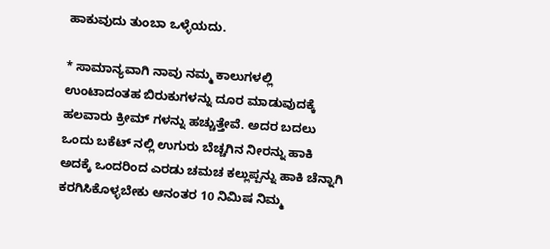ಹಾಕುವುದು ತುಂಬಾ ಒಳ್ಳೆಯದು.

* ಸಾಮಾನ್ಯವಾಗಿ ನಾವು ನಮ್ಮ ಕಾಲುಗಳಲ್ಲಿ ಉಂಟಾದಂತಹ ಬಿರುಕುಗಳನ್ನು ದೂರ ಮಾಡುವುದಕ್ಕೆ ಹಲವಾರು ಕ್ರೀಮ್ ಗಳನ್ನು ಹಚ್ಚುತ್ತೇವೆ. ಅದರ ಬದಲು ಒಂದು ಬಕೆಟ್ ನಲ್ಲಿ ಉಗುರು ಬೆಚ್ಚಗಿನ ನೀರನ್ನು ಹಾಕಿ ಅದಕ್ಕೆ ಒಂದರಿಂದ ಎರಡು ಚಮಚ ಕಲ್ಲುಪ್ಪನ್ನು ಹಾಕಿ ಚೆನ್ನಾಗಿ ಕರಗಿಸಿಕೊಳ್ಳಬೇಕು ಆನಂತರ 10 ನಿಮಿಷ ನಿಮ್ಮ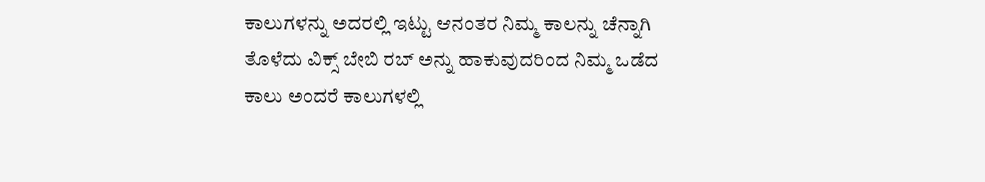ಕಾಲುಗಳನ್ನು ಅದರಲ್ಲಿ ಇಟ್ಟು ಆನಂತರ ನಿಮ್ಮ ಕಾಲನ್ನು ಚೆನ್ನಾಗಿ ತೊಳೆದು ವಿಕ್ಸ್ ಬೇಬಿ ರಬ್ ಅನ್ನು ಹಾಕುವುದರಿಂದ ನಿಮ್ಮ ಒಡೆದ ಕಾಲು ಅಂದರೆ ಕಾಲುಗಳಲ್ಲಿ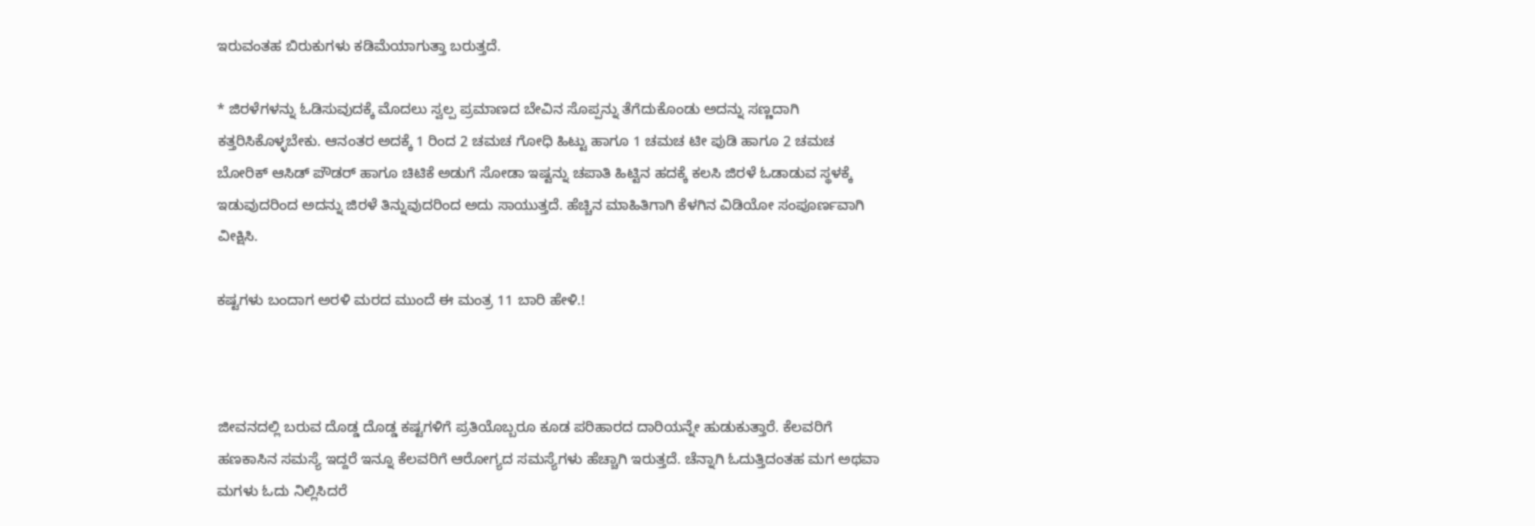ಇರುವಂತಹ ಬಿರುಕುಗಳು ಕಡಿಮೆಯಾಗುತ್ತಾ ಬರುತ್ತದೆ.

* ಜಿರಳೆಗಳನ್ನು ಓಡಿಸುವುದಕ್ಕೆ ಮೊದಲು ಸ್ವಲ್ಪ ಪ್ರಮಾಣದ ಬೇವಿನ ಸೊಪ್ಪನ್ನು ತೆಗೆದುಕೊಂಡು ಅದನ್ನು ಸಣ್ಣದಾಗಿ ಕತ್ತರಿಸಿಕೊಳ್ಳಬೇಕು. ಆನಂತರ ಅದಕ್ಕೆ 1 ರಿಂದ 2 ಚಮಚ ಗೋಧಿ ಹಿಟ್ಟು ಹಾಗೂ 1 ಚಮಚ ಟೀ ಪುಡಿ ಹಾಗೂ 2 ಚಮಚ ಬೋರಿಕ್ ಆಸಿಡ್ ಪೌಡರ್ ಹಾಗೂ ಚಿಟಿಕೆ ಅಡುಗೆ ಸೋಡಾ ಇಷ್ಟನ್ನು ಚಪಾತಿ ಹಿಟ್ಟಿನ ಹದಕ್ಕೆ ಕಲಸಿ ಜಿರಳೆ ಓಡಾಡುವ ಸ್ಥಳಕ್ಕೆ ಇಡುವುದರಿಂದ ಅದನ್ನು ಜಿರಳೆ ತಿನ್ನುವುದರಿಂದ ಅದು ಸಾಯುತ್ತದೆ. ಹೆಚ್ಚಿನ ಮಾಹಿತಿಗಾಗಿ ಕೆಳಗಿನ ವಿಡಿಯೋ ಸಂಪೂರ್ಣವಾಗಿ ವೀಕ್ಷಿಸಿ.

ಕಷ್ಟಗಳು ಬಂದಾಗ ಅರಳಿ ಮರದ ಮುಂದೆ ಈ ಮಂತ್ರ 11 ಬಾರಿ ಹೇಳಿ.!



ಜೀವನದಲ್ಲಿ ಬರುವ ದೊಡ್ಡ ದೊಡ್ಡ ಕಷ್ಟಗಳಿಗೆ ಪ್ರತಿಯೊಬ್ಬರೂ ಕೂಡ ಪರಿಹಾರದ ದಾರಿಯನ್ನೇ ಹುಡುಕುತ್ತಾರೆ. ಕೆಲವರಿಗೆ ಹಣಕಾಸಿನ ಸಮಸ್ಯೆ ಇದ್ದರೆ ಇನ್ನೂ ಕೆಲವರಿಗೆ ಆರೋಗ್ಯದ ಸಮಸ್ಯೆಗಳು ಹೆಚ್ಚಾಗಿ ಇರುತ್ತದೆ. ಚೆನ್ನಾಗಿ ಓದುತ್ತಿದಂತಹ ಮಗ ಅಥವಾ ಮಗಳು ಓದು ನಿಲ್ಲಿಸಿದರೆ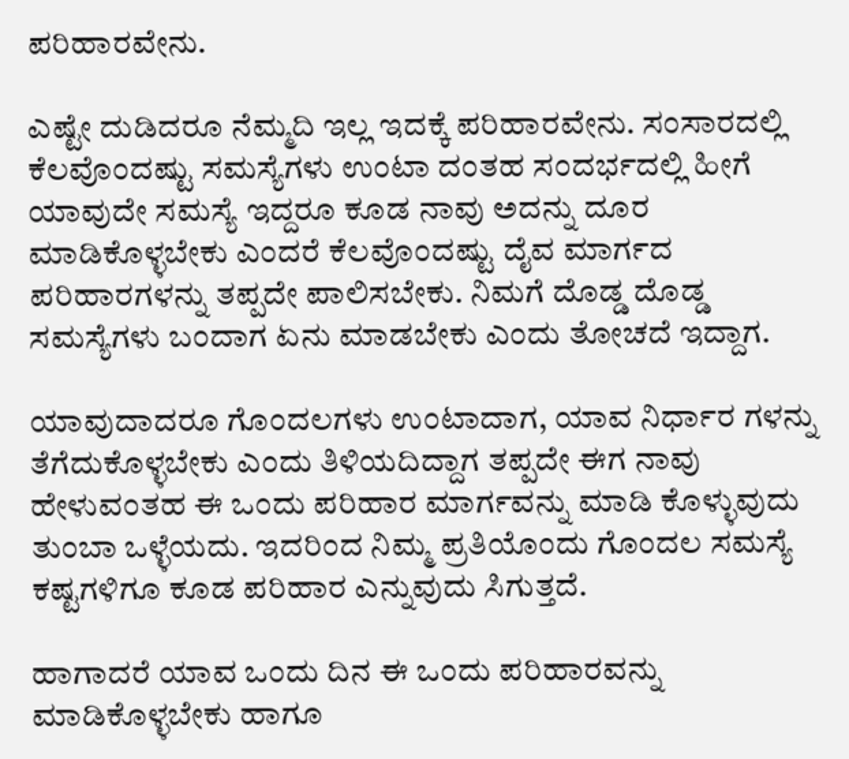ಪರಿಹಾರವೇನು.

ಎಷ್ಟೇ ದುಡಿದರೂ ನೆಮ್ಮದಿ ಇಲ್ಲ ಇದಕ್ಕೆ ಪರಿಹಾರವೇನು. ಸಂಸಾರದಲ್ಲಿ ಕೆಲವೊಂದಷ್ಟು ಸಮಸ್ಯೆಗಳು ಉಂಟಾ ದಂತಹ ಸಂದರ್ಭದಲ್ಲಿ ಹೀಗೆ ಯಾವುದೇ ಸಮಸ್ಯೆ ಇದ್ದರೂ ಕೂಡ ನಾವು ಅದನ್ನು ದೂರ ಮಾಡಿಕೊಳ್ಳಬೇಕು ಎಂದರೆ ಕೆಲವೊಂದಷ್ಟು ದೈವ ಮಾರ್ಗದ ಪರಿಹಾರಗಳನ್ನು ತಪ್ಪದೇ ಪಾಲಿಸಬೇಕು. ನಿಮಗೆ ದೊಡ್ಡ ದೊಡ್ಡ ಸಮಸ್ಯೆಗಳು ಬಂದಾಗ ಏನು ಮಾಡಬೇಕು ಎಂದು ತೋಚದೆ ಇದ್ದಾಗ.

ಯಾವುದಾದರೂ ಗೊಂದಲಗಳು ಉಂಟಾದಾಗ, ಯಾವ ನಿರ್ಧಾರ ಗಳನ್ನು ತೆಗೆದುಕೊಳ್ಳಬೇಕು ಎಂದು ತಿಳಿಯದಿದ್ದಾಗ ತಪ್ಪದೇ ಈಗ ನಾವು ಹೇಳುವಂತಹ ಈ ಒಂದು ಪರಿಹಾರ ಮಾರ್ಗವನ್ನು ಮಾಡಿ ಕೊಳ್ಳುವುದು ತುಂಬಾ ಒಳ್ಳೆಯದು. ಇದರಿಂದ ನಿಮ್ಮ ಪ್ರತಿಯೊಂದು ಗೊಂದಲ ಸಮಸ್ಯೆ ಕಷ್ಟಗಳಿಗೂ ಕೂಡ ಪರಿಹಾರ ಎನ್ನುವುದು ಸಿಗುತ್ತದೆ‌.

ಹಾಗಾದರೆ ಯಾವ ಒಂದು ದಿನ ಈ ಒಂದು ಪರಿಹಾರವನ್ನು ಮಾಡಿಕೊಳ್ಳಬೇಕು ಹಾಗೂ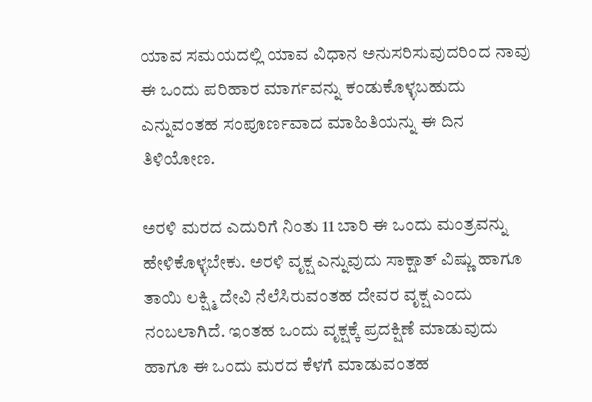ಯಾವ ಸಮಯದಲ್ಲಿ ಯಾವ ವಿಧಾನ ಅನುಸರಿಸುವುದರಿಂದ ನಾವು ಈ ಒಂದು ಪರಿಹಾರ ಮಾರ್ಗವನ್ನು ಕಂಡುಕೊಳ್ಳಬಹುದು ಎನ್ನುವಂತಹ ಸಂಪೂರ್ಣವಾದ ಮಾಹಿತಿಯನ್ನು ಈ ದಿನ ತಿಳಿಯೋಣ.

ಅರಳಿ ಮರದ ಎದುರಿಗೆ ನಿಂತು 11 ಬಾರಿ ಈ ಒಂದು ಮಂತ್ರವನ್ನು ಹೇಳಿಕೊಳ್ಳಬೇಕು. ಅರಳಿ ವೃಕ್ಷ ಎನ್ನುವುದು ಸಾಕ್ಷಾತ್ ವಿಷ್ಣು ಹಾಗೂ ತಾಯಿ ಲಕ್ಷ್ಮಿ ದೇವಿ ನೆಲೆಸಿರುವಂತಹ ದೇವರ ವೃಕ್ಷ ಎಂದು ನಂಬಲಾಗಿದೆ. ಇಂತಹ ಒಂದು ವೃಕ್ಷಕ್ಕೆ ಪ್ರದಕ್ಷಿಣೆ ಮಾಡುವುದು ಹಾಗೂ ಈ ಒಂದು ಮರದ ಕೆಳಗೆ ಮಾಡುವಂತಹ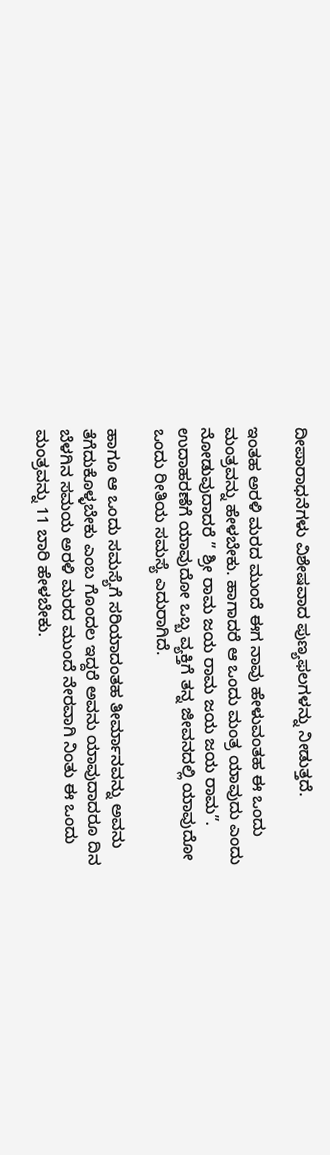ದೀಪಾರಾಧನೆಗಳು ವಿಶೇಷವಾದ ಪುಣ್ಯಫಲಗಳನ್ನು ನೀಡುತ್ತದೆ.

ಇಂತಹ ಅರಳಿ ಮರದ ಮುಂದೆ ಈಗ ನಾವು ಹೇಳುವಂತಹ ಈ ಒಂದು ಮಂತ್ರವನ್ನು ಹೇಳಬೇಕು. ಹಾಗಾದರೆ ಆ ಒಂದು ಮಂತ್ರ ಯಾವುದು ಎಂದು ನೋಡುವುದಾದರೆ ” ಶ್ರೀ ರಾಮ ಜಯ ರಾಮ ಜಯ ಜಯ ರಾಮ”. ಉದಾಹರಣೆಗೆ ಯಾವುದೋ ಒಬ್ಬ ವ್ಯಕ್ತಿಗೆ ತನ್ನ ಜೀವನದಲ್ಲಿ ಯಾವುದೋ ಒಂದು ರೀತಿಯ ಸಮಸ್ಯೆ ಎದುರಾಗಿದೆ.

ಹಾಗೂ ಆ ಒಂದು ಸಮಸ್ಯೆಗೆ ಸರಿಯಾದಂತಹ ತೀರ್ಮಾನವನ್ನು ಅವನು ತೆಗೆದುಕೊಳ್ಳಬೇಕು ಎಂಬ ಗೊಂದಲ ಇದ್ದರೆ ಅವನು ಯಾವುದಾದರೂ ದಿನ ಬೆಳಗಿನ ಸಮಯ ಅರಳಿ ಮರದ ಮುಂದೆ ನೇರವಾಗಿ ನಿಂತು ಈ ಒಂದು ಮಂತ್ರವನ್ನು 11 ಬಾರಿ ಹೇಳಬೇಕು.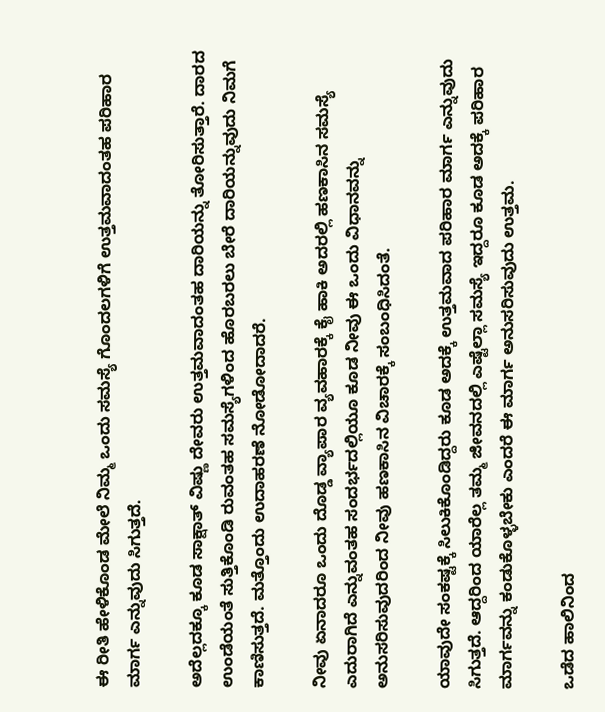ಈ ರೀತಿ ಹೇಳಿಕೊಂಡ ಮೇಲೆ ನಿಮ್ಮ ಒಂದು ಸಮಸ್ಯೆ ಗೊಂದಲಗಳಿಗೆ ಉತ್ತಮವಾದಂತಹ ಪರಿಹಾರ ಮಾರ್ಗ ಎನ್ನುವುದು ಸಿಗುತ್ತದೆ.

ಅದೆಲ್ಲದಕ್ಕೂ ಕೂಡ ಸಾಕ್ಷಾತ್ ವಿಷ್ಣು ದೇವರು ಉತ್ತಮವಾದಂತಹ ದಾರಿಯನ್ನು ತೋರಿಸುತ್ತಾರೆ. ದಾರದ ಉಂಡೆಯಂತೆ ಸುತ್ತಿಕೊಂಡಿ ರುವಂತಹ ಸಮಸ್ಯೆಗಳಿಂದ ಹೊರಬರಲು ಬೇರೆ ದಾರಿಯನ್ನುವುದು ನಿಮಗೆ ಕಾಣಿಸುತ್ತದೆ. ಮತ್ತೊಂದು ಉದಾಹರಣೆ ನೋಡೋದಾದರೆ.

ನೀವು ಏನಾದರೂ ಒಂದು ದೊಡ್ಡ ವ್ಯಾಪಾರ ವ್ಯವಹಾರಕ್ಕೆ ಕೈ ಹಾಕಿ ಅದರಲ್ಲಿ ಹಣಕಾಸಿನ ಸಮಸ್ಯೆ ಎದುರಾಗಿದೆ ಎನ್ನುವಂತಹ ಸಂದರ್ಭದಲ್ಲಿಯೂ ಕೂಡ ನೀವು ಈ ಒಂದು ವಿಧಾನವನ್ನು ಅನುಸರಿಸುವುದರಿಂದ ನೀವು ಹಣಕಾಸಿನ ವಿಚಾರಕ್ಕೆ ಸಂಬಂಧಿಸಿದಂತೆ.

ಯಾವುದೇ ಸಂಕಷ್ಟಕ್ಕೆ ಸಿಲುಕಿಕೊಂಡಿದ್ದರು ಕೂಡ ಅದಕ್ಕೆ ಉತ್ತಮವಾದ ಪರಿಹಾರ ಮಾರ್ಗ ಎನ್ನುವುದು ಸಿಗುತ್ತದೆ. ಆದ್ದರಿಂದ ಯಾರೆಲ್ಲ ತಮ್ಮ ಜೀವನದಲ್ಲಿ ಎಷ್ಟೆಲ್ಲಾ ಸಮಸ್ಯೆ ಇದ್ದರೂ ಕೂಡ ಅದಕ್ಕೆ ಪರಿಹಾರ ಮಾರ್ಗವನ್ನು ಕಂಡುಕೊಳ್ಳಬೇಕು ಎಂದರೆ ಈ ಮಾರ್ಗ ಅನುಸರಿಸುವುದು ಉತ್ತಮ.

ಒಡೆದ ಹಾಲಿನಿಂದ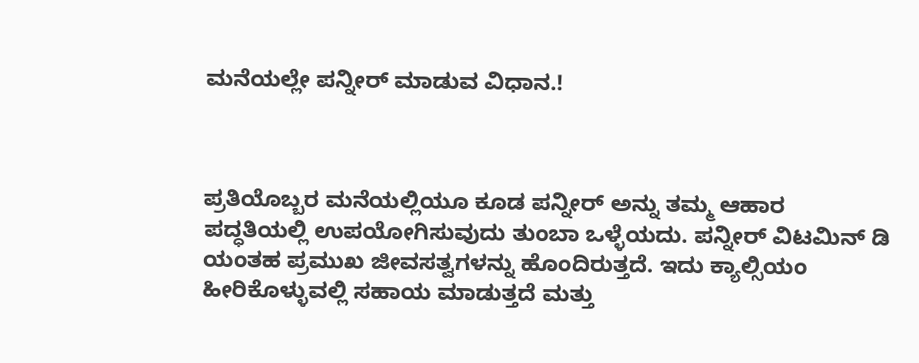ಮನೆಯಲ್ಲೇ ಪನ್ನೀರ್ ಮಾಡುವ ವಿಧಾನ.!



ಪ್ರತಿಯೊಬ್ಬರ ಮನೆಯಲ್ಲಿಯೂ ಕೂಡ ಪನ್ನೀರ್ ಅನ್ನು ತಮ್ಮ ಆಹಾರ ಪದ್ಧತಿಯಲ್ಲಿ ಉಪಯೋಗಿಸುವುದು ತುಂಬಾ ಒಳ್ಳೆಯದು. ಪನ್ನೀರ್ ವಿಟಮಿನ್ ಡಿ ಯಂತಹ ಪ್ರಮುಖ ಜೀವಸತ್ವಗಳನ್ನು ಹೊಂದಿರುತ್ತದೆ. ಇದು ಕ್ಯಾಲ್ಸಿಯಂ ಹೀರಿಕೊಳ್ಳುವಲ್ಲಿ ಸಹಾಯ ಮಾಡುತ್ತದೆ ಮತ್ತು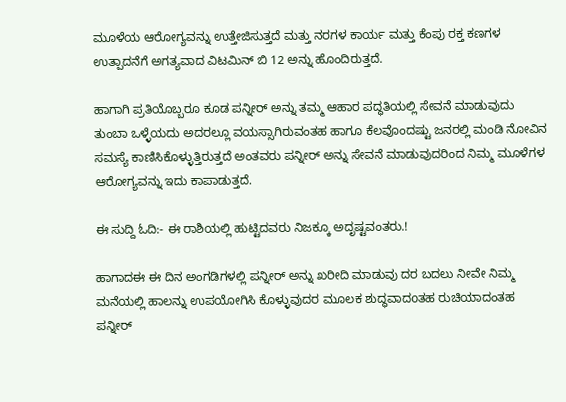ಮೂಳೆಯ ಆರೋಗ್ಯವನ್ನು ಉತ್ತೇಜಿಸುತ್ತದೆ ಮತ್ತು ನರಗಳ ಕಾರ್ಯ ಮತ್ತು ಕೆಂಪು ರಕ್ತ ಕಣಗಳ ಉತ್ಪಾದನೆಗೆ ಅಗತ್ಯವಾದ ವಿಟಮಿನ್ ಬಿ 12 ಅನ್ನು ಹೊಂದಿರುತ್ತದೆ.

ಹಾಗಾಗಿ ಪ್ರತಿಯೊಬ್ಬರೂ ಕೂಡ ಪನ್ನೀರ್ ಅನ್ನು ತಮ್ಮ ಆಹಾರ ಪದ್ಧತಿಯಲ್ಲಿ ಸೇವನೆ ಮಾಡುವುದು ತುಂಬಾ ಒಳ್ಳೆಯದು ಅದರಲ್ಲೂ ವಯಸ್ಸಾಗಿರುವಂತಹ ಹಾಗೂ ಕೆಲವೊಂದಷ್ಟು ಜನರಲ್ಲಿ ಮಂಡಿ ನೋವಿನ ಸಮಸ್ಯೆ ಕಾಣಿಸಿಕೊಳ್ಳುತ್ತಿರುತ್ತದೆ ಅಂತವರು ಪನ್ನೀರ್ ಅನ್ನು ಸೇವನೆ ಮಾಡುವುದರಿಂದ ನಿಮ್ಮ ಮೂಳೆಗಳ ಆರೋಗ್ಯವನ್ನು ಇದು ಕಾಪಾಡುತ್ತದೆ.

ಈ ಸುದ್ದಿ ಓದಿ:- ಈ ರಾಶಿಯಲ್ಲಿ ಹುಟ್ಟಿದವರು ನಿಜಕ್ಕೂ ಅದೃಷ್ಟವಂತರು.!

ಹಾಗಾದಈ ಈ ದಿನ ಅಂಗಡಿಗಳಲ್ಲಿ ಪನ್ನೀರ್ ಅನ್ನು ಖರೀದಿ ಮಾಡುವು ದರ ಬದಲು ನೀವೇ ನಿಮ್ಮ ಮನೆಯಲ್ಲಿ ಹಾಲನ್ನು ಉಪಯೋಗಿಸಿ ಕೊಳ್ಳುವುದರ ಮೂಲಕ ಶುದ್ಧವಾದoತಹ ರುಚಿಯಾದಂತಹ ಪನ್ನೀರ್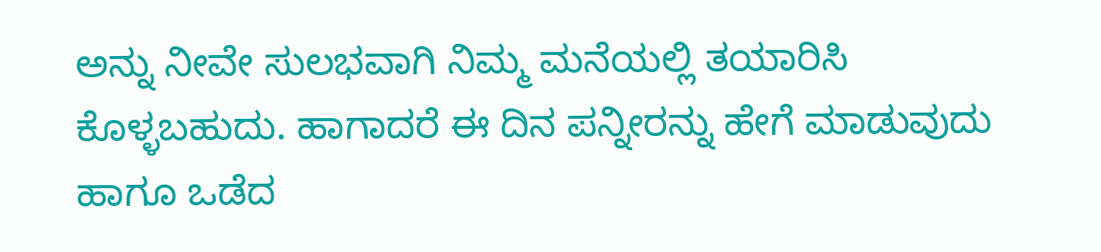ಅನ್ನು ನೀವೇ ಸುಲಭವಾಗಿ ನಿಮ್ಮ ಮನೆಯಲ್ಲಿ ತಯಾರಿಸಿ ಕೊಳ್ಳಬಹುದು. ಹಾಗಾದರೆ ಈ ದಿನ ಪನ್ನೀರನ್ನು ಹೇಗೆ ಮಾಡುವುದು ಹಾಗೂ ಒಡೆದ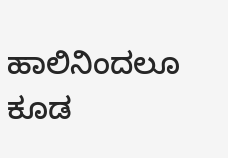ಹಾಲಿನಿಂದಲೂ ಕೂಡ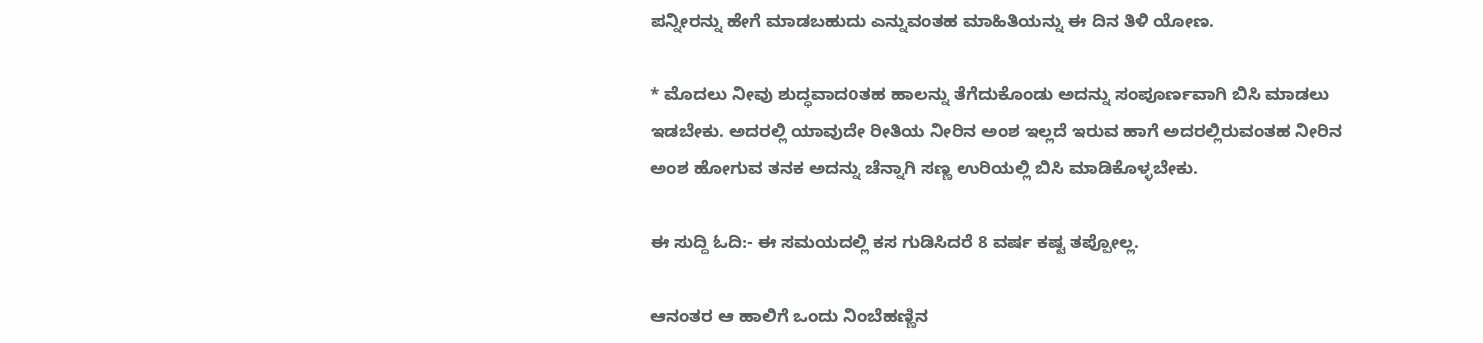ಪನ್ನೀರನ್ನು ಹೇಗೆ ಮಾಡಬಹುದು ಎನ್ನುವಂತಹ ಮಾಹಿತಿಯನ್ನು ಈ ದಿನ ತಿಳಿ ಯೋಣ.

* ಮೊದಲು ನೀವು ಶುದ್ಧವಾದoತಹ ಹಾಲನ್ನು ತೆಗೆದುಕೊಂಡು ಅದನ್ನು ಸಂಪೂರ್ಣವಾಗಿ ಬಿಸಿ ಮಾಡಲು ಇಡಬೇಕು. ಅದರಲ್ಲಿ ಯಾವುದೇ ರೀತಿಯ ನೀರಿನ ಅಂಶ ಇಲ್ಲದೆ ಇರುವ ಹಾಗೆ ಅದರಲ್ಲಿರುವಂತಹ ನೀರಿನ ಅಂಶ ಹೋಗುವ ತನಕ ಅದನ್ನು ಚೆನ್ನಾಗಿ ಸಣ್ಣ ಉರಿಯಲ್ಲಿ ಬಿಸಿ ಮಾಡಿಕೊಳ್ಳಬೇಕು.

ಈ ಸುದ್ದಿ ಓದಿ:- ಈ ಸಮಯದಲ್ಲಿ ಕಸ ಗುಡಿಸಿದರೆ 8 ವರ್ಷ ಕಷ್ಟ ತಪ್ಪೋಲ್ಲ.

ಆನಂತರ ಆ ಹಾಲಿಗೆ ಒಂದು ನಿಂಬೆಹಣ್ಣಿನ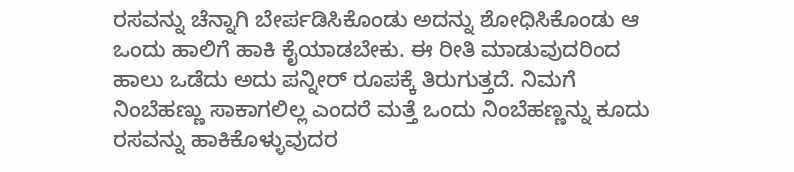ರಸವನ್ನು ಚೆನ್ನಾಗಿ ಬೇರ್ಪಡಿಸಿಕೊಂಡು ಅದನ್ನು ಶೋಧಿಸಿಕೊಂಡು ಆ ಒಂದು ಹಾಲಿಗೆ ಹಾಕಿ ಕೈಯಾಡಬೇಕು. ಈ ರೀತಿ ಮಾಡುವುದರಿಂದ ಹಾಲು ಒಡೆದು ಅದು ಪನ್ನೀರ್ ರೂಪಕ್ಕೆ ತಿರುಗುತ್ತದೆ. ನಿಮಗೆ ನಿಂಬೆಹಣ್ಣು ಸಾಕಾಗಲಿಲ್ಲ ಎಂದರೆ ಮತ್ತೆ ಒಂದು ನಿಂಬೆಹಣ್ಣನ್ನು ಕೂದು ರಸವನ್ನು ಹಾಕಿಕೊಳ್ಳುವುದರ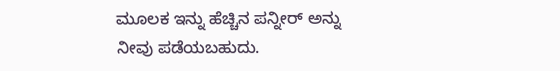ಮೂಲಕ ಇನ್ನು ಹೆಚ್ಚಿನ ಪನ್ನೀರ್ ಅನ್ನು ನೀವು ಪಡೆಯಬಹುದು.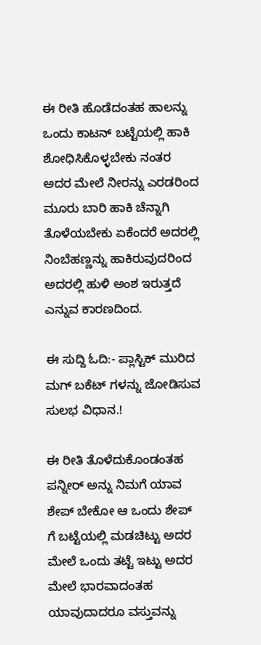ಈ ರೀತಿ ಹೊಡೆದಂತಹ ಹಾಲನ್ನು ಒಂದು ಕಾಟನ್ ಬಟ್ಟೆಯಲ್ಲಿ ಹಾಕಿ ಶೋಧಿಸಿಕೊಳ್ಳಬೇಕು ನಂತರ ಅದರ ಮೇಲೆ ನೀರನ್ನು ಎರಡರಿಂದ ಮೂರು ಬಾರಿ ಹಾಕಿ ಚೆನ್ನಾಗಿ ತೊಳೆಯಬೇಕು ಏಕೆಂದರೆ ಅದರಲ್ಲಿ ನಿಂಬೆಹಣ್ಣನ್ನು ಹಾಕಿರುವುದರಿಂದ ಅದರಲ್ಲಿ ಹುಳಿ ಅಂಶ ಇರುತ್ತದೆ ಎನ್ನುವ ಕಾರಣದಿಂದ.

ಈ ಸುದ್ದಿ ಓದಿ:- ಪ್ಲಾಸ್ಟಿಕ್ ಮುರಿದ ಮಗ್ ಬಕೆಟ್ ಗಳನ್ನು ಜೋಡಿಸುವ ಸುಲಭ ವಿಧಾನ.!

ಈ ರೀತಿ ತೊಳೆದುಕೊಂಡಂತಹ ಪನ್ನೀರ್ ಅನ್ನು ನಿಮಗೆ ಯಾವ ಶೇಪ್ ಬೇಕೋ ಆ ಒಂದು ಶೇಪ್ ಗೆ ಬಟ್ಟೆಯಲ್ಲಿ ಮಡಚಿಟ್ಟು ಅದರ ಮೇಲೆ ಒಂದು ತಟ್ಟೆ ಇಟ್ಟು ಅದರ ಮೇಲೆ ಭಾರವಾದಂತಹ ಯಾವುದಾದರೂ ವಸ್ತುವನ್ನು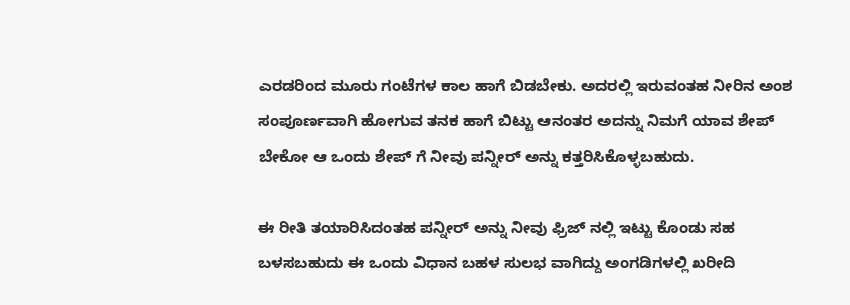ಎರಡರಿಂದ ಮೂರು ಗಂಟೆಗಳ ಕಾಲ ಹಾಗೆ ಬಿಡಬೇಕು. ಅದರಲ್ಲಿ ಇರುವಂತಹ ನೀರಿನ ಅಂಶ ಸಂಪೂರ್ಣವಾಗಿ ಹೋಗುವ ತನಕ ಹಾಗೆ ಬಿಟ್ಟು ಆನಂತರ ಅದನ್ನು ನಿಮಗೆ ಯಾವ ಶೇಪ್ ಬೇಕೋ ಆ ಒಂದು ಶೇಪ್ ಗೆ ನೀವು ಪನ್ನೀರ್ ಅನ್ನು ಕತ್ತರಿಸಿಕೊಳ್ಳಬಹುದು.

ಈ ರೀತಿ ತಯಾರಿಸಿದಂತಹ ಪನ್ನೀರ್ ಅನ್ನು ನೀವು ಫ್ರಿಜ್ ನಲ್ಲಿ ಇಟ್ಟು ಕೊಂಡು ಸಹ ಬಳಸಬಹುದು ಈ ಒಂದು ವಿಧಾನ ಬಹಳ ಸುಲಭ ವಾಗಿದ್ದು ಅಂಗಡಿಗಳಲ್ಲಿ ಖರೀದಿ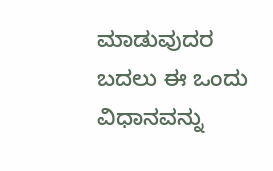ಮಾಡುವುದರ ಬದಲು ಈ ಒಂದು ವಿಧಾನವನ್ನು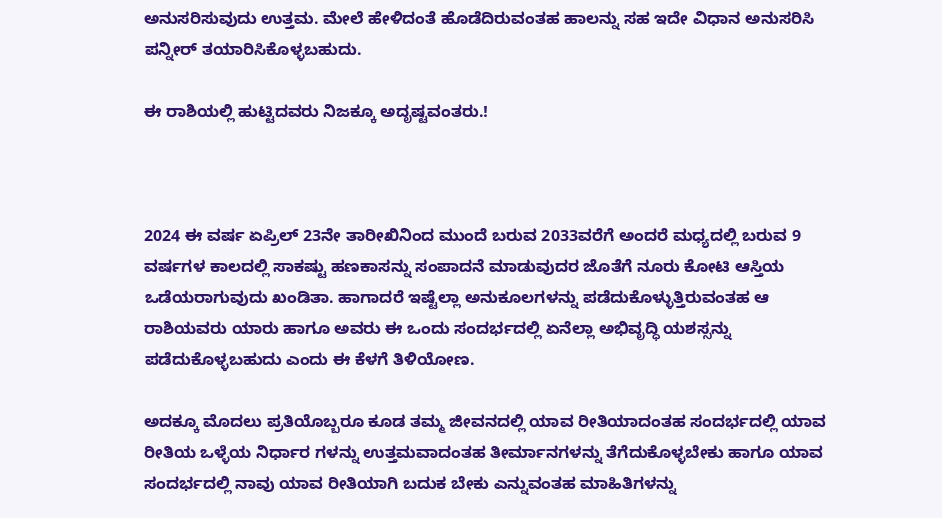ಅನುಸರಿಸುವುದು ಉತ್ತಮ. ಮೇಲೆ ಹೇಳಿದಂತೆ ಹೊಡೆದಿರುವಂತಹ ಹಾಲನ್ನು ಸಹ ಇದೇ ವಿಧಾನ ಅನುಸರಿಸಿ ಪನ್ನೀರ್ ತಯಾರಿಸಿಕೊಳ್ಳಬಹುದು.

ಈ ರಾಶಿಯಲ್ಲಿ ಹುಟ್ಟಿದವರು ನಿಜಕ್ಕೂ ಅದೃಷ್ಟವಂತರು.!



2024 ಈ ವರ್ಷ ಏಪ್ರಿಲ್ 23ನೇ ತಾರೀಖಿನಿಂದ ಮುಂದೆ ಬರುವ 2033ವರೆಗೆ ಅಂದರೆ ಮಧ್ಯದಲ್ಲಿ ಬರುವ 9 ವರ್ಷಗಳ ಕಾಲದಲ್ಲಿ ಸಾಕಷ್ಟು ಹಣಕಾಸನ್ನು ಸಂಪಾದನೆ ಮಾಡುವುದರ ಜೊತೆಗೆ ನೂರು ಕೋಟಿ ಆಸ್ತಿಯ ಒಡೆಯರಾಗುವುದು ಖಂಡಿತಾ. ಹಾಗಾದರೆ ಇಷ್ಟೆಲ್ಲಾ ಅನುಕೂಲಗಳನ್ನು ಪಡೆದುಕೊಳ್ಳುತ್ತಿರುವಂತಹ ಆ ರಾಶಿಯವರು ಯಾರು ಹಾಗೂ ಅವರು ಈ ಒಂದು ಸಂದರ್ಭದಲ್ಲಿ ಏನೆಲ್ಲಾ ಅಭಿವೃದ್ಧಿ ಯಶಸ್ಸನ್ನು ಪಡೆದುಕೊಳ್ಳಬಹುದು ಎಂದು ಈ ಕೆಳಗೆ ತಿಳಿಯೋಣ.

ಅದಕ್ಕೂ ಮೊದಲು ಪ್ರತಿಯೊಬ್ಬರೂ ಕೂಡ ತಮ್ಮ ಜೀವನದಲ್ಲಿ ಯಾವ ರೀತಿಯಾದಂತಹ ಸಂದರ್ಭದಲ್ಲಿ ಯಾವ ರೀತಿಯ ಒಳ್ಳೆಯ ನಿರ್ಧಾರ ಗಳನ್ನು ಉತ್ತಮವಾದಂತಹ ತೀರ್ಮಾನಗಳನ್ನು ತೆಗೆದುಕೊಳ್ಳಬೇಕು ಹಾಗೂ ಯಾವ ಸಂದರ್ಭದಲ್ಲಿ ನಾವು ಯಾವ ರೀತಿಯಾಗಿ ಬದುಕ ಬೇಕು ಎನ್ನುವಂತಹ ಮಾಹಿತಿಗಳನ್ನು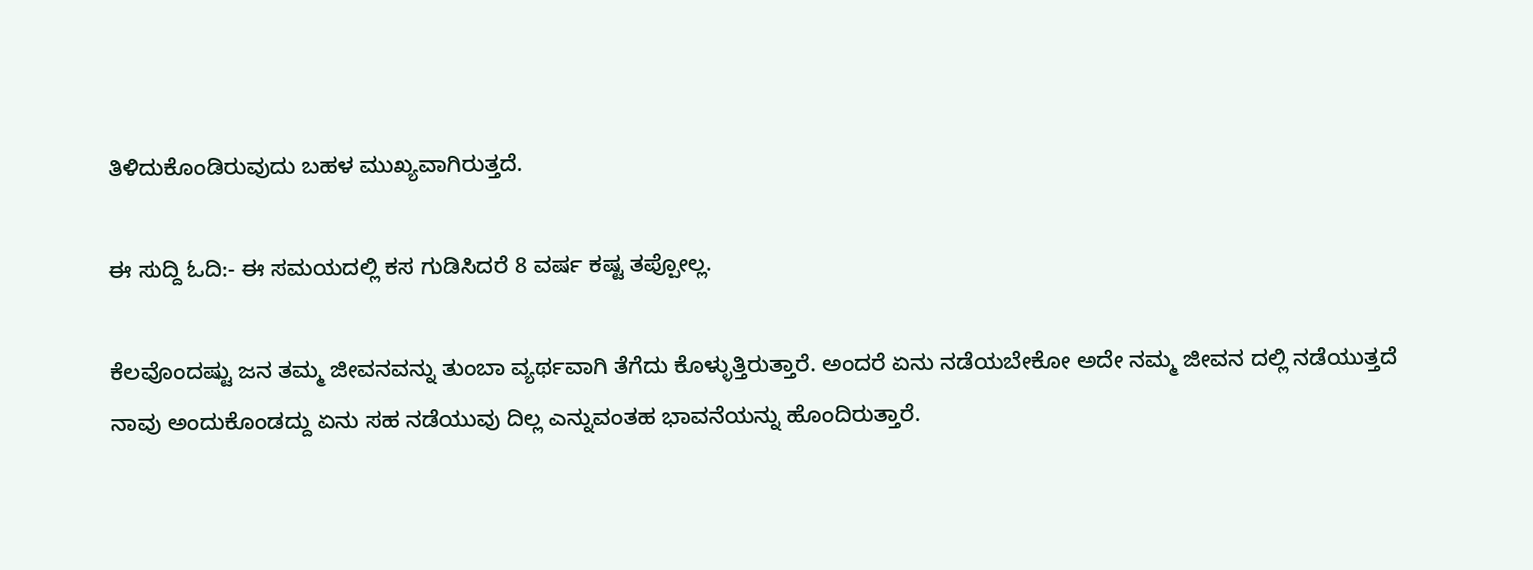ತಿಳಿದುಕೊಂಡಿರುವುದು ಬಹಳ ಮುಖ್ಯವಾಗಿರುತ್ತದೆ.

ಈ ಸುದ್ದಿ ಓದಿ:- ಈ ಸಮಯದಲ್ಲಿ ಕಸ ಗುಡಿಸಿದರೆ 8 ವರ್ಷ ಕಷ್ಟ ತಪ್ಪೋಲ್ಲ.

ಕೆಲವೊಂದಷ್ಟು ಜನ ತಮ್ಮ ಜೀವನವನ್ನು ತುಂಬಾ ವ್ಯರ್ಥವಾಗಿ ತೆಗೆದು ಕೊಳ್ಳುತ್ತಿರುತ್ತಾರೆ. ಅಂದರೆ ಏನು ನಡೆಯಬೇಕೋ ಅದೇ ನಮ್ಮ ಜೀವನ ದಲ್ಲಿ ನಡೆಯುತ್ತದೆ ನಾವು ಅಂದುಕೊಂಡದ್ದು ಏನು ಸಹ ನಡೆಯುವು ದಿಲ್ಲ ಎನ್ನುವಂತಹ ಭಾವನೆಯನ್ನು ಹೊಂದಿರುತ್ತಾರೆ.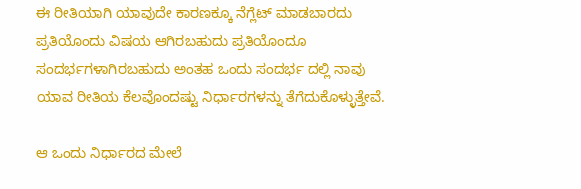ಈ ರೀತಿಯಾಗಿ ಯಾವುದೇ ಕಾರಣಕ್ಕೂ ನೆಗ್ಲೆಟ್ ಮಾಡಬಾರದು ಪ್ರತಿಯೊಂದು ವಿಷಯ ಆಗಿರಬಹುದು ಪ್ರತಿಯೊಂದೂ ಸಂದರ್ಭಗಳಾಗಿರಬಹುದು ಅಂತಹ ಒಂದು ಸಂದರ್ಭ ದಲ್ಲಿ ನಾವು ಯಾವ ರೀತಿಯ ಕೆಲವೊಂದಷ್ಟು ನಿರ್ಧಾರಗಳನ್ನು ತೆಗೆದುಕೊಳ್ಳುತ್ತೇವೆ.

ಆ ಒಂದು ನಿರ್ಧಾರದ ಮೇಲೆ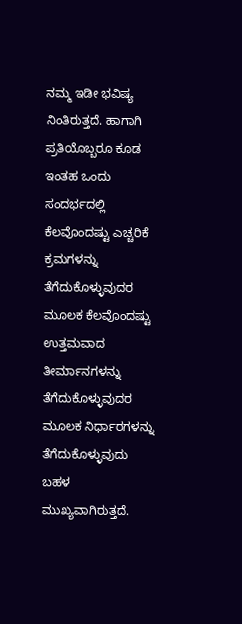ನಮ್ಮ ಇಡೀ ಭವಿಷ್ಯ ನಿಂತಿರುತ್ತದೆ. ಹಾಗಾಗಿ ಪ್ರತಿಯೊಬ್ಬರೂ ಕೂಡ ಇಂತಹ ಒಂದು ಸಂದರ್ಭದಲ್ಲಿ ಕೆಲವೊಂದಷ್ಟು ಎಚ್ಚರಿಕೆ ಕ್ರಮಗಳನ್ನು ತೆಗೆದುಕೊಳ್ಳುವುದರ ಮೂಲಕ ಕೆಲವೊಂದಷ್ಟು ಉತ್ತಮವಾದ ತೀರ್ಮಾನಗಳನ್ನು ತೆಗೆದುಕೊಳ್ಳುವುದರ ಮೂಲಕ ನಿರ್ಧಾರಗಳನ್ನು ತೆಗೆದುಕೊಳ್ಳುವುದು ಬಹಳ ಮುಖ್ಯವಾಗಿರುತ್ತದೆ.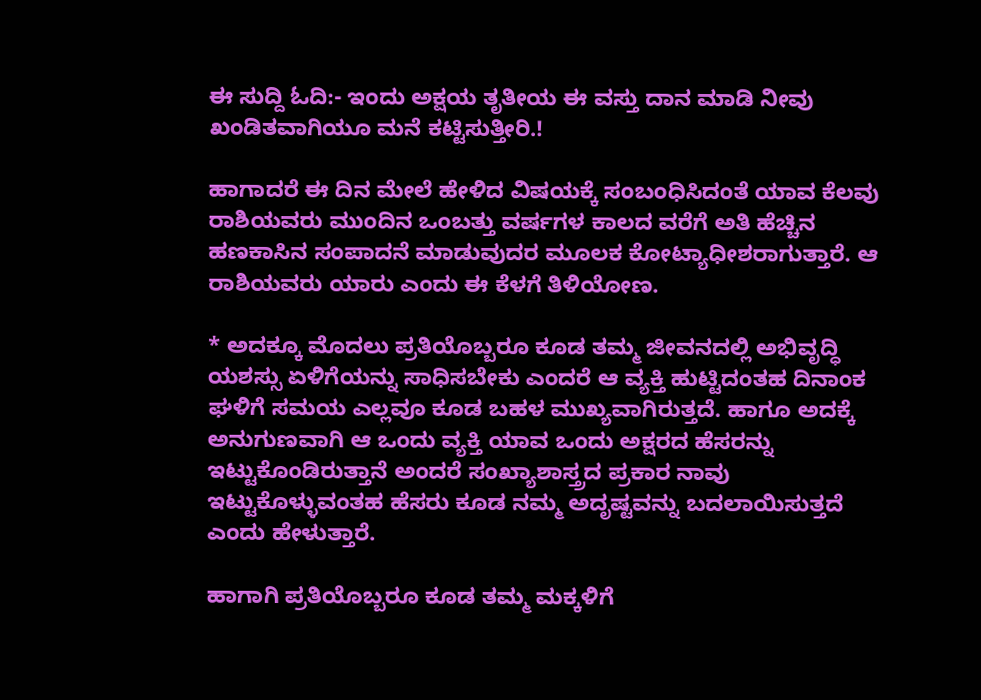ಈ ಸುದ್ದಿ ಓದಿ:- ಇಂದು ಅಕ್ಷಯ ತೃತೀಯ ಈ ವಸ್ತು ದಾನ ಮಾಡಿ ನೀವು ಖಂಡಿತವಾಗಿಯೂ ಮನೆ ಕಟ್ಟಿಸುತ್ತೀರಿ.!

ಹಾಗಾದರೆ ಈ ದಿನ ಮೇಲೆ ಹೇಳಿದ ವಿಷಯಕ್ಕೆ ಸಂಬಂಧಿಸಿದಂತೆ ಯಾವ ಕೆಲವು ರಾಶಿಯವರು ಮುಂದಿನ ಒಂಬತ್ತು ವರ್ಷಗಳ ಕಾಲದ ವರೆಗೆ ಅತಿ ಹೆಚ್ಚಿನ ಹಣಕಾಸಿನ ಸಂಪಾದನೆ ಮಾಡುವುದರ ಮೂಲಕ ಕೋಟ್ಯಾಧೀಶರಾಗುತ್ತಾರೆ. ಆ ರಾಶಿಯವರು ಯಾರು ಎಂದು ಈ ಕೆಳಗೆ ತಿಳಿಯೋಣ.

* ಅದಕ್ಕೂ ಮೊದಲು ಪ್ರತಿಯೊಬ್ಬರೂ ಕೂಡ ತಮ್ಮ ಜೀವನದಲ್ಲಿ ಅಭಿವೃದ್ಧಿ ಯಶಸ್ಸು ಏಳಿಗೆಯನ್ನು ಸಾಧಿಸಬೇಕು ಎಂದರೆ ಆ ವ್ಯಕ್ತಿ ಹುಟ್ಟಿದಂತಹ ದಿನಾಂಕ ಘಳಿಗೆ ಸಮಯ ಎಲ್ಲವೂ ಕೂಡ ಬಹಳ ಮುಖ್ಯವಾಗಿರುತ್ತದೆ. ಹಾಗೂ ಅದಕ್ಕೆ ಅನುಗುಣವಾಗಿ ಆ ಒಂದು ವ್ಯಕ್ತಿ ಯಾವ ಒಂದು ಅಕ್ಷರದ ಹೆಸರನ್ನು ಇಟ್ಟುಕೊಂಡಿರುತ್ತಾನೆ ಅಂದರೆ ಸಂಖ್ಯಾಶಾಸ್ತ್ರದ ಪ್ರಕಾರ ನಾವು ಇಟ್ಟುಕೊಳ್ಳುವಂತಹ ಹೆಸರು ಕೂಡ ನಮ್ಮ ಅದೃಷ್ಟವನ್ನು ಬದಲಾಯಿಸುತ್ತದೆ ಎಂದು ಹೇಳುತ್ತಾರೆ.

ಹಾಗಾಗಿ ಪ್ರತಿಯೊಬ್ಬರೂ ಕೂಡ ತಮ್ಮ ಮಕ್ಕಳಿಗೆ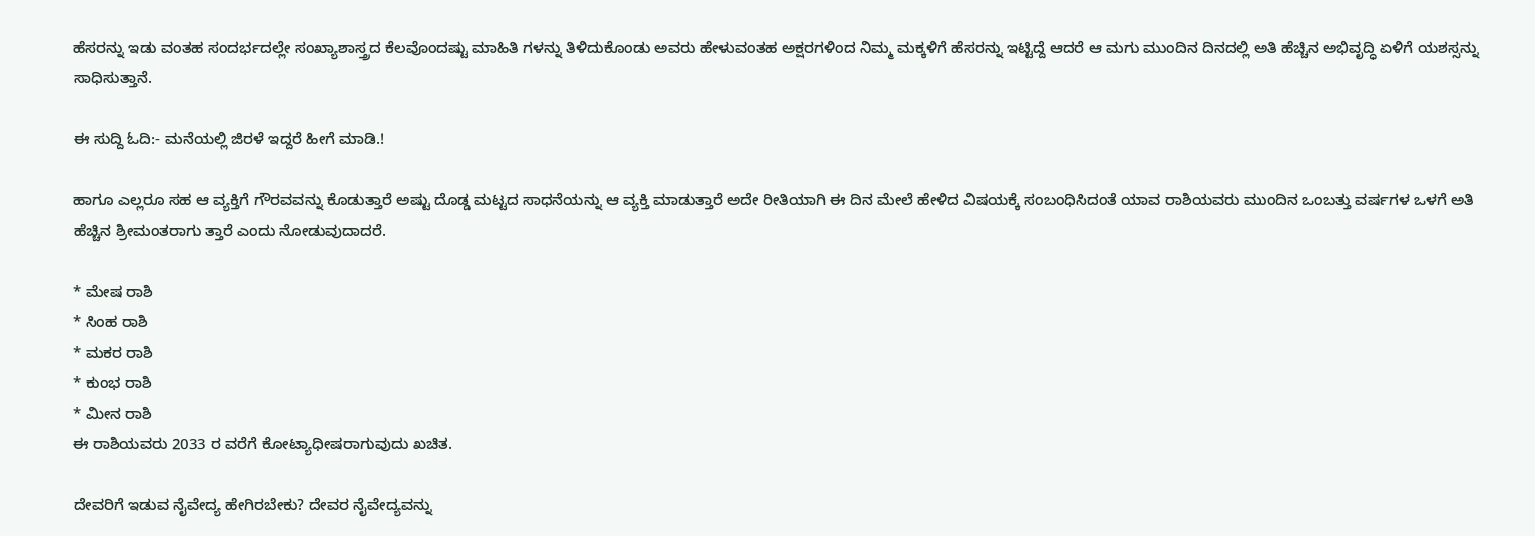ಹೆಸರನ್ನು ಇಡು ವಂತಹ ಸಂದರ್ಭದಲ್ಲೇ ಸಂಖ್ಯಾಶಾಸ್ತ್ರದ ಕೆಲವೊಂದಷ್ಟು ಮಾಹಿತಿ ಗಳನ್ನು ತಿಳಿದುಕೊಂಡು ಅವರು ಹೇಳುವಂತಹ ಅಕ್ಷರಗಳಿಂದ ನಿಮ್ಮ ಮಕ್ಕಳಿಗೆ ಹೆಸರನ್ನು ಇಟ್ಟಿದ್ದೆ ಆದರೆ ಆ ಮಗು ಮುಂದಿನ ದಿನದಲ್ಲಿ ಅತಿ ಹೆಚ್ಚಿನ ಅಭಿವೃದ್ಧಿ ಏಳಿಗೆ ಯಶಸ್ಸನ್ನು ಸಾಧಿಸುತ್ತಾನೆ.

ಈ ಸುದ್ದಿ ಓದಿ:- ಮನೆಯಲ್ಲಿ ಜಿರಳೆ ಇದ್ದರೆ ಹೀಗೆ ಮಾಡಿ.!

ಹಾಗೂ ಎಲ್ಲರೂ ಸಹ ಆ ವ್ಯಕ್ತಿಗೆ ಗೌರವವನ್ನು ಕೊಡುತ್ತಾರೆ ಅಷ್ಟು ದೊಡ್ಡ ಮಟ್ಟದ ಸಾಧನೆಯನ್ನು ಆ ವ್ಯಕ್ತಿ ಮಾಡುತ್ತಾರೆ ಅದೇ ರೀತಿಯಾಗಿ ಈ ದಿನ ಮೇಲೆ ಹೇಳಿದ ವಿಷಯಕ್ಕೆ ಸಂಬಂಧಿಸಿದಂತೆ ಯಾವ ರಾಶಿಯವರು ಮುಂದಿನ ಒಂಬತ್ತು ವರ್ಷಗಳ ಒಳಗೆ ಅತಿ ಹೆಚ್ಚಿನ ಶ್ರೀಮಂತರಾಗು ತ್ತಾರೆ ಎಂದು ನೋಡುವುದಾದರೆ.

* ಮೇಷ ರಾಶಿ
* ಸಿಂಹ ರಾಶಿ
* ಮಕರ ರಾಶಿ
* ಕುಂಭ ರಾಶಿ
* ಮೀನ ರಾಶಿ
ಈ ರಾಶಿಯವರು 2033 ರ ವರೆಗೆ ಕೋಟ್ಯಾಧೀಷರಾಗುವುದು ಖಚಿತ.

ದೇವರಿಗೆ ಇಡುವ ನೈವೇದ್ಯ ಹೇಗಿರಬೇಕು? ದೇವರ ನೈವೇದ್ಯವನ್ನು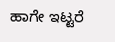ಹಾಗೇ ಇಟ್ಟರೆ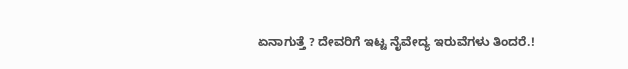ಏನಾಗುತ್ತೆ ? ದೇವರಿಗೆ ಇಟ್ಟ ನೈವೇದ್ಯ ಇರುವೆಗಳು ತಿಂದರೆ.!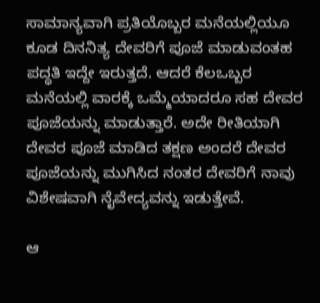ಸಾಮಾನ್ಯವಾಗಿ ಪ್ರತಿಯೊಬ್ಬರ ಮನೆಯಲ್ಲಿಯೂ ಕೂಡ ದಿನನಿತ್ಯ ದೇವರಿಗೆ ಪೂಜೆ ಮಾಡುವಂತಹ ಪದ್ಧತಿ ಇದ್ದೇ ಇರುತ್ತದೆ. ಆದರೆ ಕೆಲಒಬ್ಬರ ಮನೆಯಲ್ಲಿ ವಾರಕ್ಕೆ ಒಮ್ಮೆಯಾದರೂ ಸಹ ದೇವರ ಪೂಜೆಯನ್ನು ಮಾಡುತ್ತಾರೆ. ಅದೇ ರೀತಿಯಾಗಿ ದೇವರ ಪೂಜೆ ಮಾಡಿದ ತಕ್ಷಣ ಅಂದರೆ ದೇವರ ಪೂಜೆಯನ್ನು ಮುಗಿಸಿದ ನಂತರ ದೇವರಿಗೆ ನಾವು ವಿಶೇಷವಾಗಿ ನೈವೇದ್ಯವನ್ನು ಇಡುತ್ತೇವೆ.

ಆ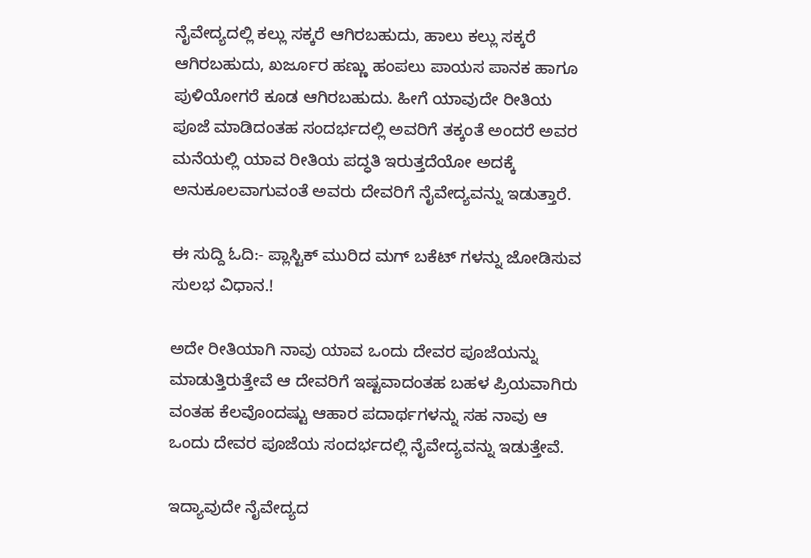ನೈವೇದ್ಯದಲ್ಲಿ ಕಲ್ಲು ಸಕ್ಕರೆ ಆಗಿರಬಹುದು, ಹಾಲು ಕಲ್ಲು ಸಕ್ಕರೆ ಆಗಿರಬಹುದು, ಖರ್ಜೂರ ಹಣ್ಣು ಹಂಪಲು ಪಾಯಸ ಪಾನಕ ಹಾಗೂ ಪುಳಿಯೋಗರೆ ಕೂಡ ಆಗಿರಬಹುದು. ಹೀಗೆ ಯಾವುದೇ ರೀತಿಯ ಪೂಜೆ ಮಾಡಿದಂತಹ ಸಂದರ್ಭದಲ್ಲಿ ಅವರಿಗೆ ತಕ್ಕಂತೆ ಅಂದರೆ ಅವರ ಮನೆಯಲ್ಲಿ ಯಾವ ರೀತಿಯ ಪದ್ಧತಿ ಇರುತ್ತದೆಯೋ ಅದಕ್ಕೆ ಅನುಕೂಲವಾಗುವಂತೆ ಅವರು ದೇವರಿಗೆ ನೈವೇದ್ಯವನ್ನು ಇಡುತ್ತಾರೆ.

ಈ ಸುದ್ದಿ ಓದಿ:- ಪ್ಲಾಸ್ಟಿಕ್ ಮುರಿದ ಮಗ್ ಬಕೆಟ್ ಗಳನ್ನು ಜೋಡಿಸುವ ಸುಲಭ ವಿಧಾನ.!

ಅದೇ ರೀತಿಯಾಗಿ ನಾವು ಯಾವ ಒಂದು ದೇವರ ಪೂಜೆಯನ್ನು ಮಾಡುತ್ತಿರುತ್ತೇವೆ ಆ ದೇವರಿಗೆ ಇಷ್ಟವಾದಂತಹ ಬಹಳ ಪ್ರಿಯವಾಗಿರು ವಂತಹ ಕೆಲವೊಂದಷ್ಟು ಆಹಾರ ಪದಾರ್ಥಗಳನ್ನು ಸಹ ನಾವು ಆ ಒಂದು ದೇವರ ಪೂಜೆಯ ಸಂದರ್ಭದಲ್ಲಿ ನೈವೇದ್ಯವನ್ನು ಇಡುತ್ತೇವೆ.

ಇದ್ಯಾವುದೇ ನೈವೇದ್ಯದ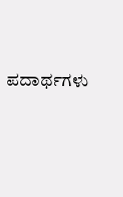ಪದಾರ್ಥಗಳು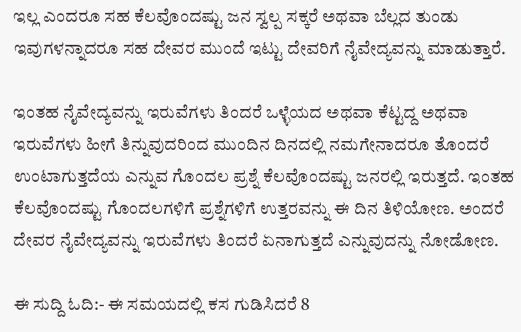ಇಲ್ಲ ಎಂದರೂ ಸಹ ಕೆಲವೊಂದಷ್ಟು ಜನ ಸ್ವಲ್ಪ ಸಕ್ಕರೆ ಅಥವಾ ಬೆಲ್ಲದ ತುಂಡು ಇವುಗಳನ್ನಾದರೂ ಸಹ ದೇವರ ಮುಂದೆ ಇಟ್ಟು ದೇವರಿಗೆ ನೈವೇದ್ಯವನ್ನು ಮಾಡುತ್ತಾರೆ.

ಇಂತಹ ನೈವೇದ್ಯವನ್ನು ಇರುವೆಗಳು ತಿಂದರೆ ಒಳ್ಳೆಯದ ಅಥವಾ ಕೆಟ್ಟದ್ದ ಅಥವಾ ಇರುವೆಗಳು ಹೀಗೆ ತಿನ್ನುವುದರಿಂದ ಮುಂದಿನ ದಿನದಲ್ಲಿ ನಮಗೇನಾದರೂ ತೊಂದರೆ ಉಂಟಾಗುತ್ತದೆಯ ಎನ್ನುವ ಗೊಂದಲ ಪ್ರಶ್ನೆ ಕೆಲವೊಂದಷ್ಟು ಜನರಲ್ಲಿ ಇರುತ್ತದೆ. ಇಂತಹ ಕೆಲವೊಂದಷ್ಟು ಗೊಂದಲಗಳಿಗೆ ಪ್ರಶ್ನೆಗಳಿಗೆ ಉತ್ತರವನ್ನು ಈ ದಿನ ತಿಳಿಯೋಣ. ಅಂದರೆ ದೇವರ ನೈವೇದ್ಯವನ್ನು ಇರುವೆಗಳು ತಿಂದರೆ ಏನಾಗುತ್ತದೆ ಎನ್ನುವುದನ್ನು ನೋಡೋಣ.

ಈ ಸುದ್ದಿ ಓದಿ:- ಈ ಸಮಯದಲ್ಲಿ ಕಸ ಗುಡಿಸಿದರೆ 8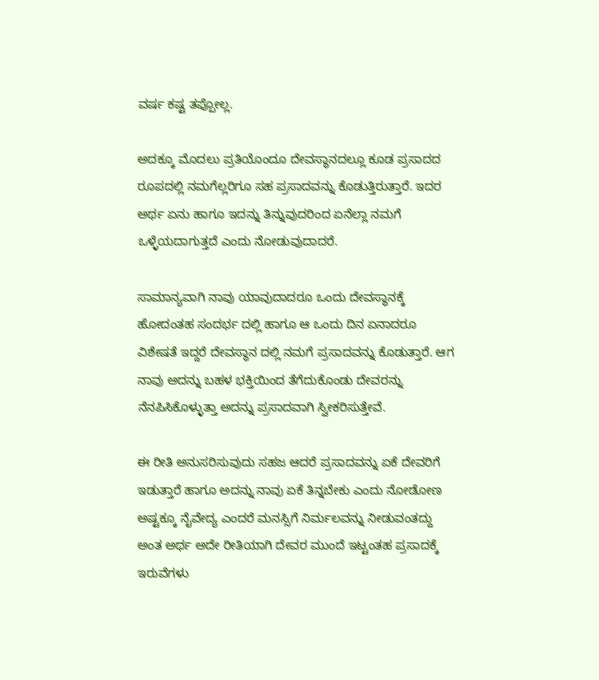ವರ್ಷ ಕಷ್ಟ ತಪ್ಪೋಲ್ಲ.

ಅದಕ್ಕೂ ಮೊದಲು ಪ್ರತಿಯೊಂದೂ ದೇವಸ್ಥಾನದಲ್ಲೂ ಕೂಡ ಪ್ರಸಾದದ ರೂಪದಲ್ಲಿ ನಮಗೆಲ್ಲರಿಗೂ ಸಹ ಪ್ರಸಾದವನ್ನು ಕೊಡುತ್ತಿರುತ್ತಾರೆ. ಇದರ ಅರ್ಥ ಏನು ಹಾಗೂ ಇದನ್ನು ತಿನ್ನುವುದರಿಂದ ಏನೆಲ್ಲಾ ನಮಗೆ ಒಳ್ಳೆಯದಾಗುತ್ತದೆ ಎಂದು ನೋಡುವುದಾದರೆ.

ಸಾಮಾನ್ಯವಾಗಿ ನಾವು ಯಾವುದಾದರೂ ಒಂದು ದೇವಸ್ಥಾನಕ್ಕೆ ಹೋದಂತಹ ಸಂದರ್ಭ ದಲ್ಲಿ ಹಾಗೂ ಆ ಒಂದು ದಿನ ಏನಾದರೂ ವಿಶೇಷತೆ ಇದ್ದರೆ ದೇವಸ್ಥಾನ ದಲ್ಲಿ ನಮಗೆ ಪ್ರಸಾದವನ್ನು ಕೊಡುತ್ತಾರೆ. ಆಗ ನಾವು ಅದನ್ನು ಬಹಳ ಭಕ್ತಿಯಿಂದ ತೆಗೆದುಕೊಂಡು ದೇವರನ್ನು ನೆನಪಿಸಿಕೊಳ್ಳುತ್ತಾ ಅದನ್ನು ಪ್ರಸಾದವಾಗಿ ಸ್ವೀಕರಿಸುತ್ತೇವೆ.

ಈ ರೀತಿ ಅನುಸರಿಸುವುದು ಸಹಜ ಆದರೆ ಪ್ರಸಾದವನ್ನು ಏಕೆ ದೇವರಿಗೆ ಇಡುತ್ತಾರೆ ಹಾಗೂ ಅದನ್ನು ನಾವು ಏಕೆ ತಿನ್ನಬೇಕು ಎಂದು ನೋಡೋಣ ಅಷ್ಟಕ್ಕೂ ನೈವೇದ್ಯ ಎಂದರೆ ಮನಸ್ಸಿಗೆ ನಿರ್ಮಲವನ್ನು ನೀಡುವಂತದ್ದು ಅಂತ ಅರ್ಥ ಅದೇ ರೀತಿಯಾಗಿ ದೇವರ ಮುಂದೆ ಇಟ್ಟಂತಹ ಪ್ರಸಾದಕ್ಕೆ ಇರುವೆಗಳು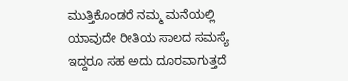ಮುತ್ತಿಕೊಂಡರೆ ನಮ್ಮ ಮನೆಯಲ್ಲಿ ಯಾವುದೇ ರೀತಿಯ ಸಾಲದ ಸಮಸ್ಯೆ ಇದ್ದರೂ ಸಹ ಅದು ದೂರವಾಗುತ್ತದೆ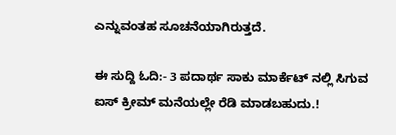ಎನ್ನುವಂತಹ ಸೂಚನೆಯಾಗಿರುತ್ತದೆ.

ಈ ಸುದ್ದಿ ಓದಿ:- 3 ಪದಾರ್ಥ ಸಾಕು ಮಾರ್ಕೆಟ್ ನಲ್ಲಿ ಸಿಗುವ ಐಸ್ ಕ್ರೀಮ್ ಮನೆಯಲ್ಲೇ ರೆಡಿ ಮಾಡಬಹುದು.!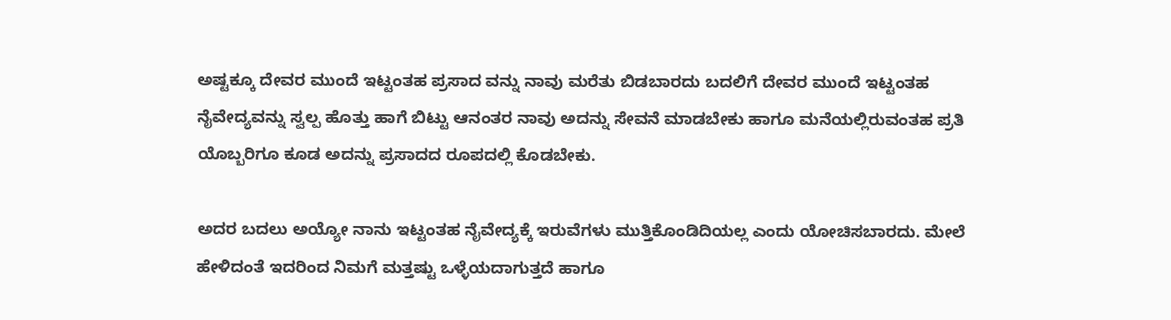ಅಷ್ಟಕ್ಕೂ ದೇವರ ಮುಂದೆ ಇಟ್ಟಂತಹ ಪ್ರಸಾದ ವನ್ನು ನಾವು ಮರೆತು ಬಿಡಬಾರದು ಬದಲಿಗೆ ದೇವರ ಮುಂದೆ ಇಟ್ಟಂತಹ ನೈವೇದ್ಯವನ್ನು ಸ್ವಲ್ಪ ಹೊತ್ತು ಹಾಗೆ ಬಿಟ್ಟು ಆನಂತರ ನಾವು ಅದನ್ನು ಸೇವನೆ ಮಾಡಬೇಕು ಹಾಗೂ ಮನೆಯಲ್ಲಿರುವಂತಹ ಪ್ರತಿ ಯೊಬ್ಬರಿಗೂ ಕೂಡ ಅದನ್ನು ಪ್ರಸಾದದ ರೂಪದಲ್ಲಿ ಕೊಡಬೇಕು.

ಅದರ ಬದಲು ಅಯ್ಯೋ ನಾನು ಇಟ್ಟಂತಹ ನೈವೇದ್ಯಕ್ಕೆ ಇರುವೆಗಳು ಮುತ್ತಿಕೊಂಡಿದಿಯಲ್ಲ ಎಂದು ಯೋಚಿಸಬಾರದು. ಮೇಲೆ ಹೇಳಿದಂತೆ ಇದರಿಂದ ನಿಮಗೆ ಮತ್ತಷ್ಟು ಒಳ್ಳೆಯದಾಗುತ್ತದೆ ಹಾಗೂ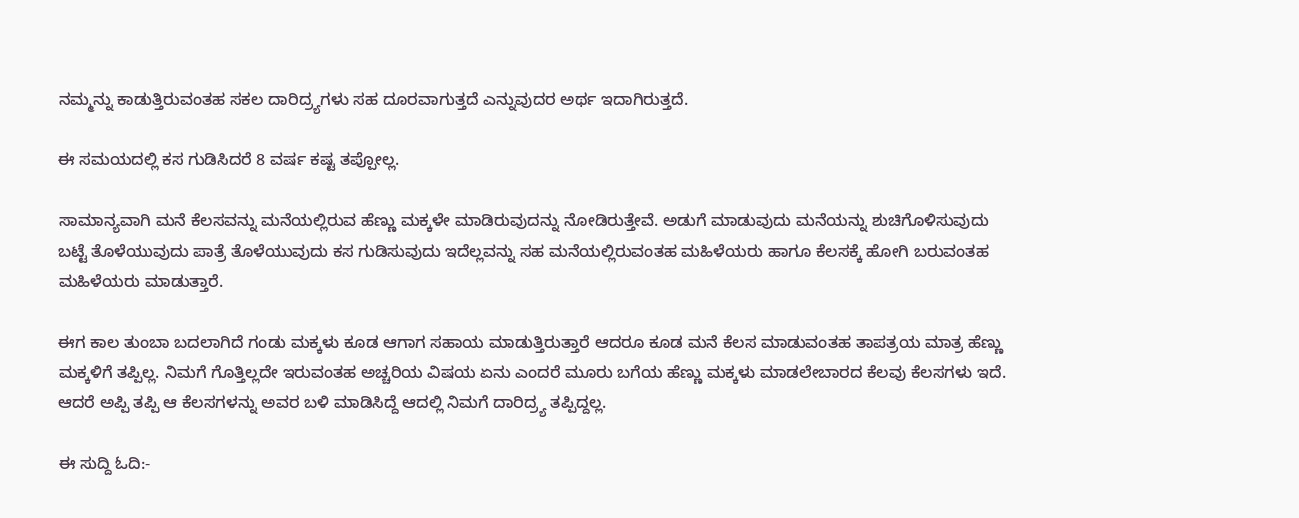ನಮ್ಮನ್ನು ಕಾಡುತ್ತಿರುವಂತಹ ಸಕಲ ದಾರಿದ್ರ್ಯಗಳು ಸಹ ದೂರವಾಗುತ್ತದೆ ಎನ್ನುವುದರ ಅರ್ಥ ಇದಾಗಿರುತ್ತದೆ.

ಈ ಸಮಯದಲ್ಲಿ ಕಸ ಗುಡಿಸಿದರೆ 8 ವರ್ಷ ಕಷ್ಟ ತಪ್ಪೋಲ್ಲ.

ಸಾಮಾನ್ಯವಾಗಿ ಮನೆ ಕೆಲಸವನ್ನು ಮನೆಯಲ್ಲಿರುವ ಹೆಣ್ಣು ಮಕ್ಕಳೇ ಮಾಡಿರುವುದನ್ನು ನೋಡಿರುತ್ತೇವೆ. ಅಡುಗೆ ಮಾಡುವುದು ಮನೆಯನ್ನು ಶುಚಿಗೊಳಿಸುವುದು ಬಟ್ಟೆ ತೊಳೆಯುವುದು ಪಾತ್ರೆ ತೊಳೆಯುವುದು ಕಸ ಗುಡಿಸುವುದು ಇದೆಲ್ಲವನ್ನು ಸಹ ಮನೆಯಲ್ಲಿರುವಂತಹ ಮಹಿಳೆಯರು ಹಾಗೂ ಕೆಲಸಕ್ಕೆ ಹೋಗಿ ಬರುವಂತಹ ಮಹಿಳೆಯರು ಮಾಡುತ್ತಾರೆ.

ಈಗ ಕಾಲ ತುಂಬಾ ಬದಲಾಗಿದೆ ಗಂಡು ಮಕ್ಕಳು ಕೂಡ ಆಗಾಗ ಸಹಾಯ ಮಾಡುತ್ತಿರುತ್ತಾರೆ ಆದರೂ ಕೂಡ ಮನೆ ಕೆಲಸ ಮಾಡುವಂತಹ ತಾಪತ್ರಯ ಮಾತ್ರ ಹೆಣ್ಣು ಮಕ್ಕಳಿಗೆ ತಪ್ಪಿಲ್ಲ. ನಿಮಗೆ ಗೊತ್ತಿಲ್ಲದೇ ಇರುವಂತಹ ಅಚ್ಚರಿಯ ವಿಷಯ ಏನು ಎಂದರೆ ಮೂರು ಬಗೆಯ ಹೆಣ್ಣು ಮಕ್ಕಳು ಮಾಡಲೇಬಾರದ ಕೆಲವು ಕೆಲಸಗಳು ಇದೆ. ಆದರೆ ಅಪ್ಪಿ ತಪ್ಪಿ ಆ ಕೆಲಸಗಳನ್ನು ಅವರ ಬಳಿ ಮಾಡಿಸಿದ್ದೆ ಆದಲ್ಲಿ ನಿಮಗೆ ದಾರಿದ್ರ್ಯ ತಪ್ಪಿದ್ದಲ್ಲ.

ಈ ಸುದ್ದಿ ಓದಿ:-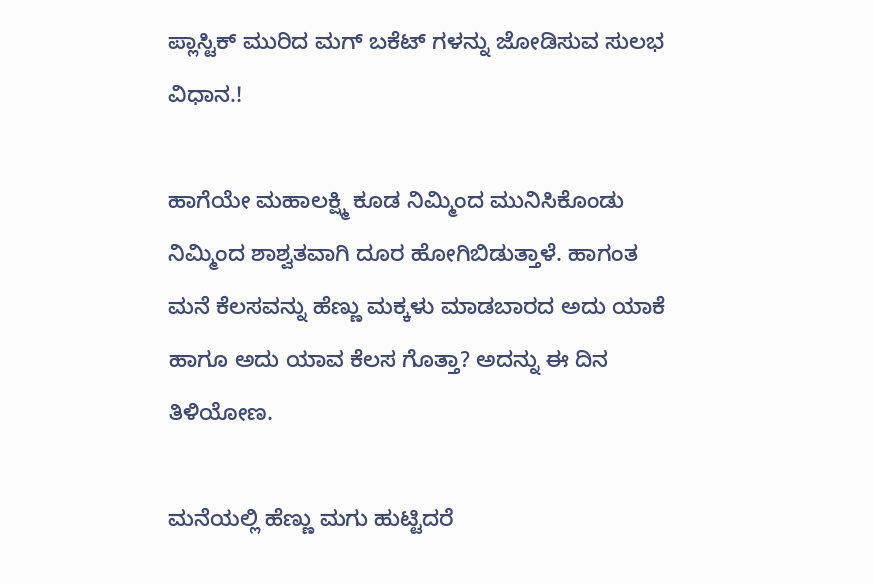ಪ್ಲಾಸ್ಟಿಕ್ ಮುರಿದ ಮಗ್ ಬಕೆಟ್ ಗಳನ್ನು ಜೋಡಿಸುವ ಸುಲಭ ವಿಧಾನ.!

ಹಾಗೆಯೇ ಮಹಾಲಕ್ಷ್ಮಿ ಕೂಡ ನಿಮ್ಮಿಂದ ಮುನಿಸಿಕೊಂಡು ನಿಮ್ಮಿಂದ ಶಾಶ್ವತವಾಗಿ ದೂರ ಹೋಗಿಬಿಡುತ್ತಾಳೆ. ಹಾಗಂತ ಮನೆ ಕೆಲಸವನ್ನು ಹೆಣ್ಣು ಮಕ್ಕಳು ಮಾಡಬಾರದ ಅದು ಯಾಕೆ ಹಾಗೂ ಅದು ಯಾವ ಕೆಲಸ ಗೊತ್ತಾ? ಅದನ್ನು ಈ ದಿನ ತಿಳಿಯೋಣ.

ಮನೆಯಲ್ಲಿ ಹೆಣ್ಣು ಮಗು ಹುಟ್ಟಿದರೆ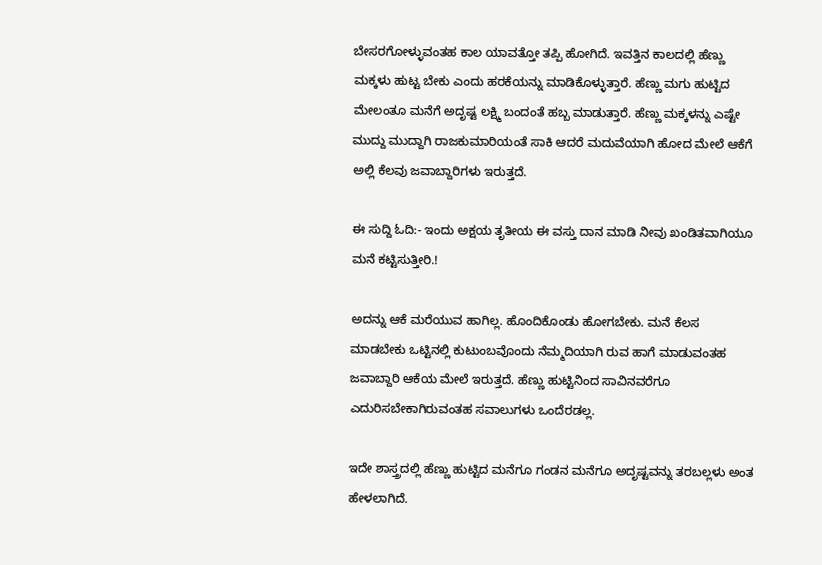ಬೇಸರಗೋಳ್ಳುವಂತಹ ಕಾಲ ಯಾವತ್ತೋ ತಪ್ಪಿ ಹೋಗಿದೆ. ಇವತ್ತಿನ ಕಾಲದಲ್ಲಿ ಹೆಣ್ಣು ಮಕ್ಕಳು ಹುಟ್ಟ ಬೇಕು ಎಂದು ಹರಕೆಯನ್ನು ಮಾಡಿಕೊಳ್ಳುತ್ತಾರೆ. ಹೆಣ್ಣು ಮಗು ಹುಟ್ಟಿದ ಮೇಲಂತೂ ಮನೆಗೆ ಅದೃಷ್ಟ ಲಕ್ಷ್ಮಿ ಬಂದಂತೆ ಹಬ್ಬ ಮಾಡುತ್ತಾರೆ. ಹೆಣ್ಣು ಮಕ್ಕಳನ್ನು ಎಷ್ಟೇ ಮುದ್ದು ಮುದ್ದಾಗಿ ರಾಜಕುಮಾರಿಯಂತೆ ಸಾಕಿ ಆದರೆ ಮದುವೆಯಾಗಿ ಹೋದ ಮೇಲೆ ಆಕೆಗೆ ಅಲ್ಲಿ ಕೆಲವು ಜವಾಬ್ದಾರಿಗಳು ಇರುತ್ತದೆ.

ಈ ಸುದ್ದಿ ಓದಿ:- ಇಂದು ಅಕ್ಷಯ ತೃತೀಯ ಈ ವಸ್ತು ದಾನ ಮಾಡಿ ನೀವು ಖಂಡಿತವಾಗಿಯೂ ಮನೆ ಕಟ್ಟಿಸುತ್ತೀರಿ.!

ಅದನ್ನು ಆಕೆ ಮರೆಯುವ ಹಾಗಿಲ್ಲ. ಹೊಂದಿಕೊಂಡು ಹೋಗಬೇಕು. ಮನೆ ಕೆಲಸ ಮಾಡಬೇಕು ಒಟ್ಟಿನಲ್ಲಿ ಕುಟುಂಬವೊಂದು ನೆಮ್ಮದಿಯಾಗಿ ರುವ ಹಾಗೆ ಮಾಡುವಂತಹ ಜವಾಬ್ದಾರಿ ಆಕೆಯ ಮೇಲೆ ಇರುತ್ತದೆ. ಹೆಣ್ಣು ಹುಟ್ಟಿನಿಂದ ಸಾವಿನವರೆಗೂ ಎದುರಿಸಬೇಕಾಗಿರುವಂತಹ ಸವಾಲುಗಳು ಒಂದೆರಡಲ್ಲ.

ಇದೇ ಶಾಸ್ತ್ರದಲ್ಲಿ ಹೆಣ್ಣು ಹುಟ್ಟಿದ ಮನೆಗೂ ಗಂಡನ ಮನೆಗೂ ಅದೃಷ್ಟವನ್ನು ತರಬಲ್ಲಳು ಅಂತ ಹೇಳಲಾಗಿದೆ.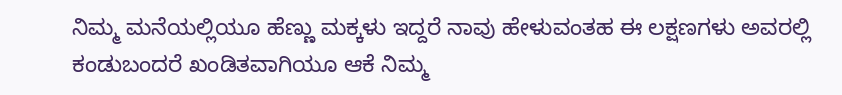ನಿಮ್ಮ ಮನೆಯಲ್ಲಿಯೂ ಹೆಣ್ಣು ಮಕ್ಕಳು ಇದ್ದರೆ ನಾವು ಹೇಳುವಂತಹ ಈ ಲಕ್ಷಣಗಳು ಅವರಲ್ಲಿ ಕಂಡುಬಂದರೆ ಖಂಡಿತವಾಗಿಯೂ ಆಕೆ ನಿಮ್ಮ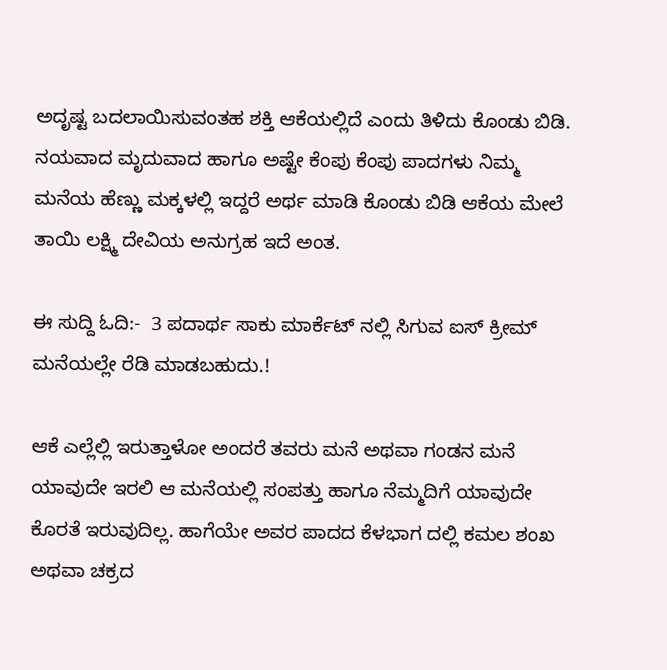ಅದೃಷ್ಟ ಬದಲಾಯಿಸುವಂತಹ ಶಕ್ತಿ ಆಕೆಯಲ್ಲಿದೆ ಎಂದು ತಿಳಿದು ಕೊಂಡು ಬಿಡಿ. ನಯವಾದ ಮೃದುವಾದ ಹಾಗೂ ಅಷ್ಟೇ ಕೆಂಪು ಕೆಂಪು ಪಾದಗಳು ನಿಮ್ಮ ಮನೆಯ ಹೆಣ್ಣು ಮಕ್ಕಳಲ್ಲಿ ಇದ್ದರೆ ಅರ್ಥ ಮಾಡಿ ಕೊಂಡು ಬಿಡಿ ಆಕೆಯ ಮೇಲೆ ತಾಯಿ ಲಕ್ಷ್ಮಿ ದೇವಿಯ ಅನುಗ್ರಹ ಇದೆ ಅಂತ.

ಈ ಸುದ್ದಿ ಓದಿ:-  3 ಪದಾರ್ಥ ಸಾಕು ಮಾರ್ಕೆಟ್ ನಲ್ಲಿ ಸಿಗುವ ಐಸ್ ಕ್ರೀಮ್ ಮನೆಯಲ್ಲೇ ರೆಡಿ ಮಾಡಬಹುದು.!

ಆಕೆ ಎಲ್ಲೆಲ್ಲಿ ಇರುತ್ತಾಳೋ ಅಂದರೆ ತವರು ಮನೆ ಅಥವಾ ಗಂಡನ ಮನೆ ಯಾವುದೇ ಇರಲಿ ಆ ಮನೆಯಲ್ಲಿ ಸಂಪತ್ತು ಹಾಗೂ ನೆಮ್ಮದಿಗೆ ಯಾವುದೇ ಕೊರತೆ ಇರುವುದಿಲ್ಲ. ಹಾಗೆಯೇ ಅವರ ಪಾದದ ಕೆಳಭಾಗ ದಲ್ಲಿ ಕಮಲ ಶಂಖ ಅಥವಾ ಚಕ್ರದ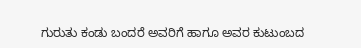ಗುರುತು ಕಂಡು ಬಂದರೆ ಅವರಿಗೆ ಹಾಗೂ ಅವರ ಕುಟುಂಬದ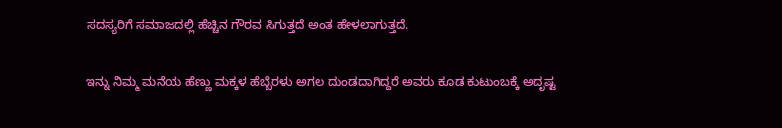ಸದಸ್ಯರಿಗೆ ಸಮಾಜದಲ್ಲಿ ಹೆಚ್ಚಿನ ಗೌರವ ಸಿಗುತ್ತದೆ ಅಂತ ಹೇಳಲಾಗುತ್ತದೆ.

ಇನ್ನು ನಿಮ್ಮ ಮನೆಯ ಹೆಣ್ಣು ಮಕ್ಕಳ ಹೆಬ್ಬೆರಳು ಅಗಲ ದುಂಡದಾಗಿದ್ದರೆ ಅವರು ಕೂಡ ಕುಟುಂಬಕ್ಕೆ ಅದೃಷ್ಟ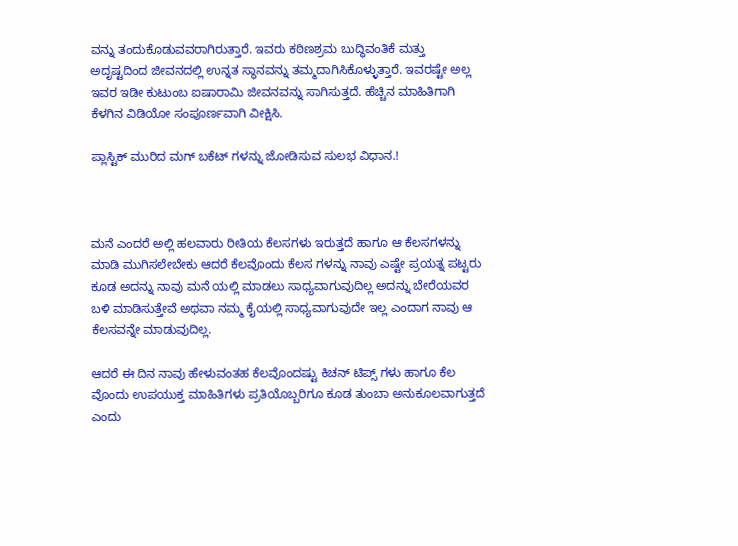ವನ್ನು ತಂದುಕೊಡುವವರಾಗಿರುತ್ತಾರೆ. ಇವರು ಕಠಿಣಶ್ರಮ ಬುದ್ಧಿವಂತಿಕೆ ಮತ್ತು ಅದೃಷ್ಟದಿಂದ ಜೀವನದಲ್ಲಿ ಉನ್ನತ ಸ್ಥಾನವನ್ನು ತಮ್ಮದಾಗಿಸಿಕೊಳ್ಳುತ್ತಾರೆ. ಇವರಷ್ಟೇ ಅಲ್ಲ ಇವರ ಇಡೀ ಕುಟುಂಬ ಐಷಾರಾಮಿ ಜೀವನವನ್ನು ಸಾಗಿಸುತ್ತದೆ. ಹೆಚ್ಚಿನ ಮಾಹಿತಿಗಾಗಿ ಕೆಳಗಿನ ವಿಡಿಯೋ ಸಂಪೂರ್ಣವಾಗಿ ವೀಕ್ಷಿಸಿ.

ಪ್ಲಾಸ್ಟಿಕ್ ಮುರಿದ ಮಗ್ ಬಕೆಟ್ ಗಳನ್ನು ಜೋಡಿಸುವ ಸುಲಭ ವಿಧಾನ.!



ಮನೆ ಎಂದರೆ ಅಲ್ಲಿ ಹಲವಾರು ರೀತಿಯ ಕೆಲಸಗಳು ಇರುತ್ತದೆ ಹಾಗೂ ಆ ಕೆಲಸಗಳನ್ನು ಮಾಡಿ ಮುಗಿಸಲೇಬೇಕು ಆದರೆ ಕೆಲವೊಂದು ಕೆಲಸ ಗಳನ್ನು ನಾವು ಎಷ್ಟೇ ಪ್ರಯತ್ನ ಪಟ್ಟರು ಕೂಡ ಅದನ್ನು ನಾವು ಮನೆ ಯಲ್ಲಿ ಮಾಡಲು ಸಾಧ್ಯವಾಗುವುದಿಲ್ಲ ಅದನ್ನು ಬೇರೆಯವರ ಬಳಿ ಮಾಡಿಸುತ್ತೇವೆ ಅಥವಾ ನಮ್ಮ ಕೈಯಲ್ಲಿ ಸಾಧ್ಯವಾಗುವುದೇ ಇಲ್ಲ ಎಂದಾಗ ನಾವು ಆ ಕೆಲಸವನ್ನೇ ಮಾಡುವುದಿಲ್ಲ.

ಆದರೆ ಈ ದಿನ ನಾವು ಹೇಳುವಂತಹ ಕೆಲವೊಂದಷ್ಟು ಕಿಚನ್ ಟಿಪ್ಸ್ ಗಳು ಹಾಗೂ ಕೆಲ ವೊಂದು ಉಪಯುಕ್ತ ಮಾಹಿತಿಗಳು ಪ್ರತಿಯೊಬ್ಬರಿಗೂ ಕೂಡ ತುಂಬಾ ಅನುಕೂಲವಾಗುತ್ತದೆ ಎಂದು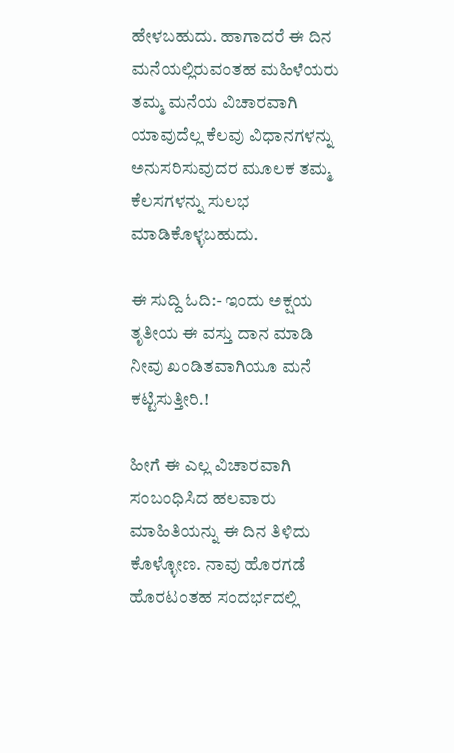ಹೇಳಬಹುದು. ಹಾಗಾದರೆ ಈ ದಿನ ಮನೆಯಲ್ಲಿರುವಂತಹ ಮಹಿಳೆಯರು ತಮ್ಮ ಮನೆಯ ವಿಚಾರವಾಗಿ ಯಾವುದೆಲ್ಲ ಕೆಲವು ವಿಧಾನಗಳನ್ನು ಅನುಸರಿಸುವುದರ ಮೂಲಕ ತಮ್ಮ ಕೆಲಸಗಳನ್ನು ಸುಲಭ ಮಾಡಿಕೊಳ್ಳಬಹುದು.

ಈ ಸುದ್ದಿ ಓದಿ:- ಇಂದು ಅಕ್ಷಯ ತೃತೀಯ ಈ ವಸ್ತು ದಾನ ಮಾಡಿ ನೀವು ಖಂಡಿತವಾಗಿಯೂ ಮನೆ ಕಟ್ಟಿಸುತ್ತೀರಿ.!

ಹೀಗೆ ಈ ಎಲ್ಲ ವಿಚಾರವಾಗಿ ಸಂಬಂಧಿಸಿದ ಹಲವಾರು ಮಾಹಿತಿಯನ್ನು ಈ ದಿನ ತಿಳಿದು ಕೊಳ್ಳೋಣ. ನಾವು ಹೊರಗಡೆ ಹೊರಟಂತಹ ಸಂದರ್ಭದಲ್ಲಿ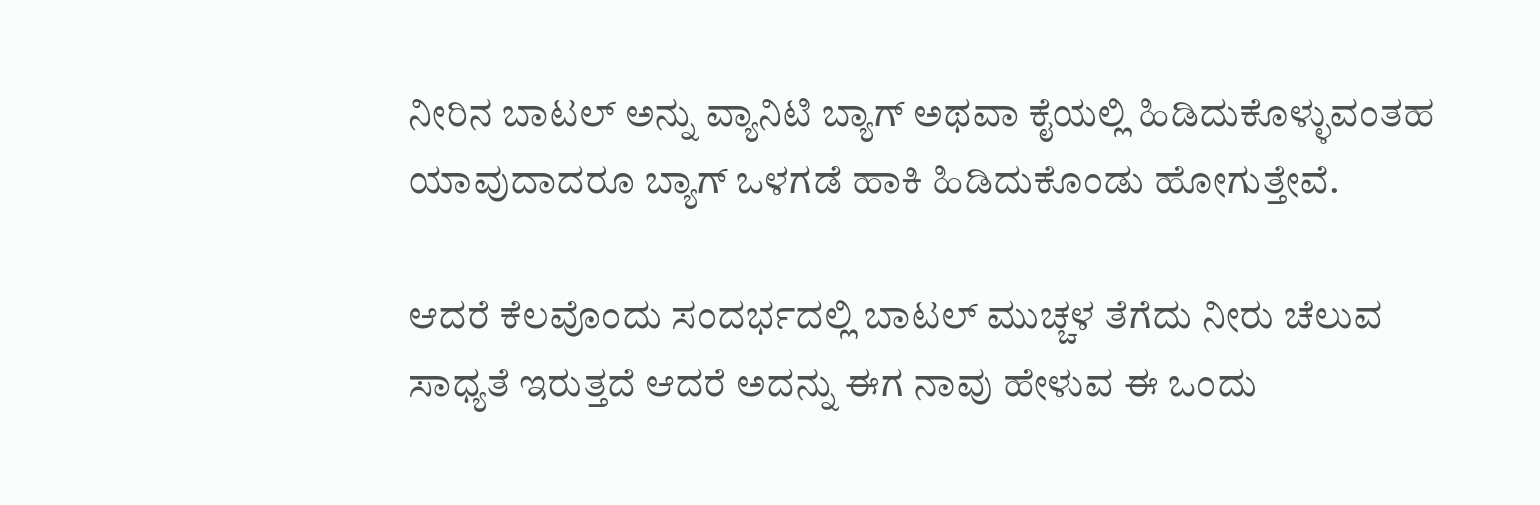ನೀರಿನ ಬಾಟಲ್ ಅನ್ನು ವ್ಯಾನಿಟಿ ಬ್ಯಾಗ್ ಅಥವಾ ಕೈಯಲ್ಲಿ ಹಿಡಿದುಕೊಳ್ಳುವಂತಹ ಯಾವುದಾದರೂ ಬ್ಯಾಗ್ ಒಳಗಡೆ ಹಾಕಿ ಹಿಡಿದುಕೊಂಡು ಹೋಗುತ್ತೇವೆ.

ಆದರೆ ಕೆಲವೊಂದು ಸಂದರ್ಭದಲ್ಲಿ ಬಾಟಲ್ ಮುಚ್ಚಳ ತೆಗೆದು ನೀರು ಚೆಲುವ ಸಾಧ್ಯತೆ ಇರುತ್ತದೆ ಆದರೆ ಅದನ್ನು ಈಗ ನಾವು ಹೇಳುವ ಈ ಒಂದು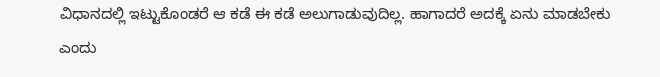ವಿಧಾನದಲ್ಲಿ ಇಟ್ಟುಕೊಂಡರೆ ಆ ಕಡೆ ಈ ಕಡೆ ಅಲುಗಾಡುವುದಿಲ್ಲ. ಹಾಗಾದರೆ ಅದಕ್ಕೆ ಏನು ಮಾಡಬೇಕು ಎಂದು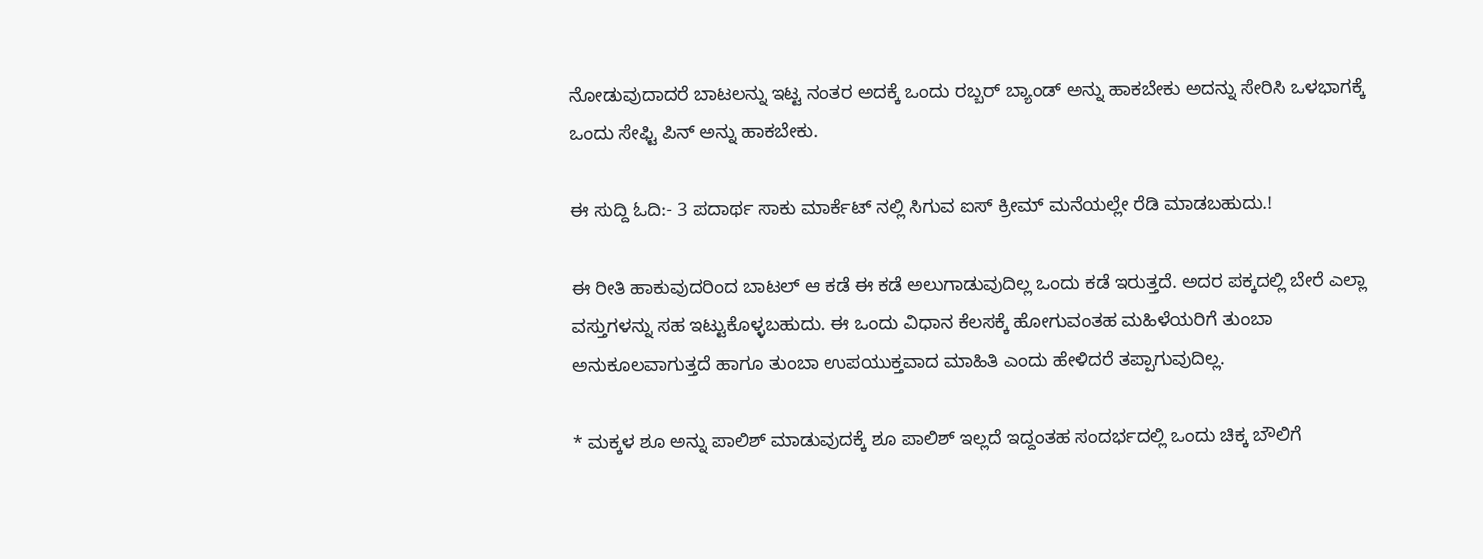ನೋಡುವುದಾದರೆ ಬಾಟಲನ್ನು ಇಟ್ಟ ನಂತರ ಅದಕ್ಕೆ ಒಂದು ರಬ್ಬರ್ ಬ್ಯಾಂಡ್ ಅನ್ನು ಹಾಕಬೇಕು ಅದನ್ನು ಸೇರಿಸಿ ಒಳಭಾಗಕ್ಕೆ ಒಂದು ಸೇಫ್ಟಿ ಪಿನ್ ಅನ್ನು ಹಾಕಬೇಕು.

ಈ ಸುದ್ದಿ ಓದಿ:- 3 ಪದಾರ್ಥ ಸಾಕು ಮಾರ್ಕೆಟ್ ನಲ್ಲಿ ಸಿಗುವ ಐಸ್ ಕ್ರೀಮ್ ಮನೆಯಲ್ಲೇ ರೆಡಿ ಮಾಡಬಹುದು.!

ಈ ರೀತಿ ಹಾಕುವುದರಿಂದ ಬಾಟಲ್ ಆ ಕಡೆ ಈ ಕಡೆ ಅಲುಗಾಡುವುದಿಲ್ಲ ಒಂದು ಕಡೆ ಇರುತ್ತದೆ. ಅದರ ಪಕ್ಕದಲ್ಲಿ ಬೇರೆ ಎಲ್ಲಾ ವಸ್ತುಗಳನ್ನು ಸಹ ಇಟ್ಟುಕೊಳ್ಳಬಹುದು. ಈ ಒಂದು ವಿಧಾನ ಕೆಲಸಕ್ಕೆ ಹೋಗುವಂತಹ ಮಹಿಳೆಯರಿಗೆ ತುಂಬಾ ಅನುಕೂಲವಾಗುತ್ತದೆ ಹಾಗೂ ತುಂಬಾ ಉಪಯುಕ್ತವಾದ ಮಾಹಿತಿ ಎಂದು ಹೇಳಿದರೆ ತಪ್ಪಾಗುವುದಿಲ್ಲ.

* ಮಕ್ಕಳ ಶೂ ಅನ್ನು ಪಾಲಿಶ್ ಮಾಡುವುದಕ್ಕೆ ಶೂ ಪಾಲಿಶ್ ಇಲ್ಲದೆ ಇದ್ದಂತಹ ಸಂದರ್ಭದಲ್ಲಿ ಒಂದು ಚಿಕ್ಕ ಬೌಲಿಗೆ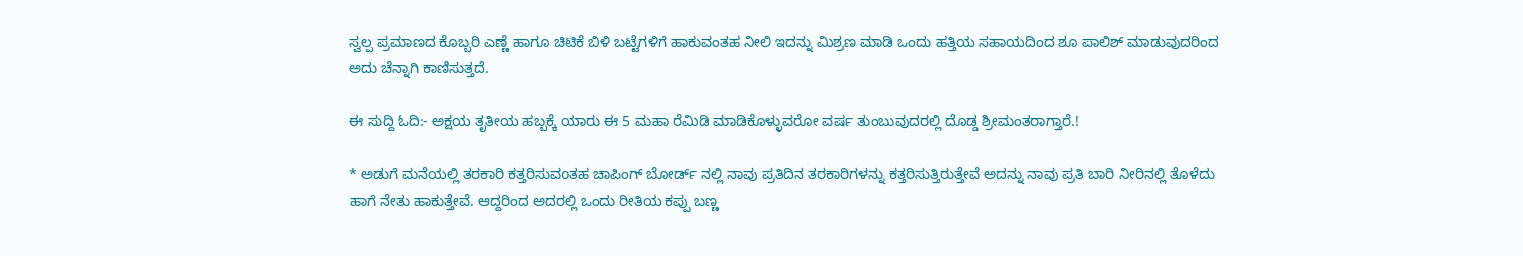ಸ್ವಲ್ಪ ಪ್ರಮಾಣದ ಕೊಬ್ಬರಿ ಎಣ್ಣೆ ಹಾಗೂ ಚಿಟಿಕೆ ಬಿಳಿ ಬಟ್ಟೆಗಳಿಗೆ ಹಾಕುವಂತಹ ನೀಲಿ ಇದನ್ನು ಮಿಶ್ರಣ ಮಾಡಿ ಒಂದು ಹತ್ತಿಯ ಸಹಾಯದಿಂದ ಶೂ ಪಾಲಿಶ್ ಮಾಡುವುದರಿಂದ ಅದು ಚೆನ್ನಾಗಿ ಕಾಣಿಸುತ್ತದೆ.

ಈ ಸುದ್ದಿ ಓದಿ:- ಅಕ್ಷಯ ತೃತೀಯ ಹಬ್ಬಕ್ಕೆ ಯಾರು ಈ 5 ಮಹಾ ರೆಮಿಡಿ ಮಾಡಿಕೊಳ್ಳುವರೋ ವರ್ಷ ತುಂಬುವುದರಲ್ಲಿ ದೊಡ್ಡ ಶ್ರೀಮಂತರಾಗ್ತಾರೆ.!

* ಅಡುಗೆ ಮನೆಯಲ್ಲಿ ತರಕಾರಿ ಕತ್ತರಿಸುವoತಹ ಚಾಪಿಂಗ್ ಬೋರ್ಡ್ ನಲ್ಲಿ ನಾವು ಪ್ರತಿದಿನ ತರಕಾರಿಗಳನ್ನು ಕತ್ತರಿಸುತ್ತಿರುತ್ತೇವೆ ಅದನ್ನು ನಾವು ಪ್ರತಿ ಬಾರಿ ನೀರಿನಲ್ಲಿ ತೊಳೆದು ಹಾಗೆ ನೇತು ಹಾಕುತ್ತೇವೆ. ಆದ್ದರಿಂದ ಅದರಲ್ಲಿ ಒಂದು ರೀತಿಯ ಕಪ್ಪು ಬಣ್ಣ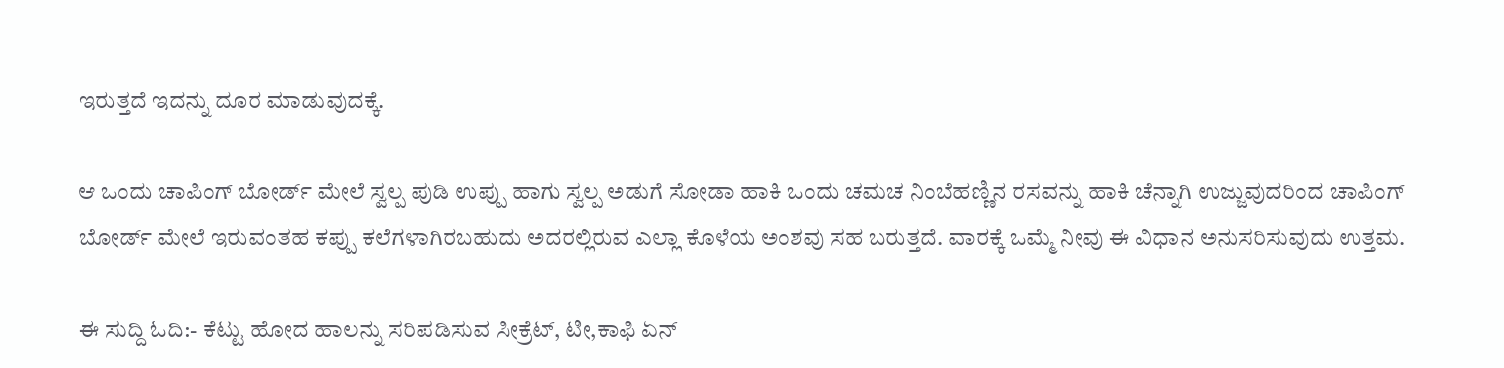ಇರುತ್ತದೆ ಇದನ್ನು ದೂರ ಮಾಡುವುದಕ್ಕೆ.

ಆ ಒಂದು ಚಾಪಿಂಗ್ ಬೋರ್ಡ್ ಮೇಲೆ ಸ್ವಲ್ಪ ಪುಡಿ ಉಪ್ಪು ಹಾಗು ಸ್ವಲ್ಪ ಅಡುಗೆ ಸೋಡಾ ಹಾಕಿ ಒಂದು ಚಮಚ ನಿಂಬೆಹಣ್ಣಿನ ರಸವನ್ನು ಹಾಕಿ ಚೆನ್ನಾಗಿ ಉಜ್ಜುವುದರಿಂದ ಚಾಪಿಂಗ್ ಬೋರ್ಡ್ ಮೇಲೆ ಇರುವಂತಹ ಕಪ್ಪು ಕಲೆಗಳಾಗಿರಬಹುದು ಅದರಲ್ಲಿರುವ ಎಲ್ಲಾ ಕೊಳೆಯ ಅಂಶವು ಸಹ ಬರುತ್ತದೆ. ವಾರಕ್ಕೆ ಒಮ್ಮೆ ನೀವು ಈ ವಿಧಾನ ಅನುಸರಿಸುವುದು ಉತ್ತಮ.

ಈ ಸುದ್ದಿ ಓದಿ:- ಕೆಟ್ಟು ಹೋದ ಹಾಲನ್ನು ಸರಿಪಡಿಸುವ ಸೀಕ್ರೆಟ್, ಟೀ,ಕಾಫಿ ಏನ್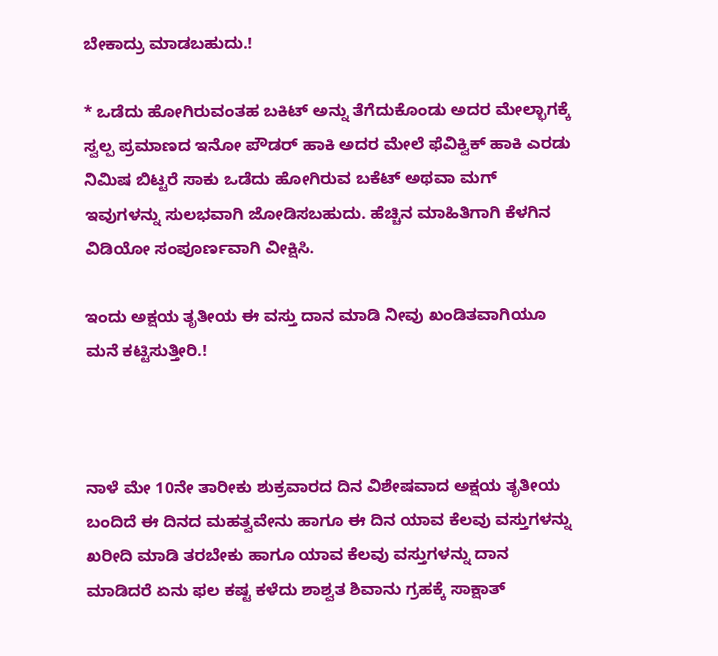ಬೇಕಾದ್ರು ಮಾಡಬಹುದು.!

* ಒಡೆದು ಹೋಗಿರುವಂತಹ ಬಕಿಟ್ ಅನ್ನು ತೆಗೆದುಕೊಂಡು ಅದರ ಮೇಲ್ಭಾಗಕ್ಕೆ ಸ್ವಲ್ಪ ಪ್ರಮಾಣದ ಇನೋ ಪೌಡರ್ ಹಾಕಿ ಅದರ ಮೇಲೆ ಫೆವಿಕ್ವಿಕ್ ಹಾಕಿ ಎರಡು ನಿಮಿಷ ಬಿಟ್ಟರೆ ಸಾಕು ಒಡೆದು ಹೋಗಿರುವ ಬಕೆಟ್ ಅಥವಾ ಮಗ್ ಇವುಗಳನ್ನು ಸುಲಭವಾಗಿ ಜೋಡಿಸಬಹುದು. ಹೆಚ್ಚಿನ ಮಾಹಿತಿಗಾಗಿ ಕೆಳಗಿನ ವಿಡಿಯೋ ಸಂಪೂರ್ಣವಾಗಿ ವೀಕ್ಷಿಸಿ.

ಇಂದು ಅಕ್ಷಯ ತೃತೀಯ ಈ ವಸ್ತು ದಾನ ಮಾಡಿ ನೀವು ಖಂಡಿತವಾಗಿಯೂ ಮನೆ ಕಟ್ಟಿಸುತ್ತೀರಿ.!



ನಾಳೆ ಮೇ 10ನೇ ತಾರೀಕು ಶುಕ್ರವಾರದ ದಿನ ವಿಶೇಷವಾದ ಅಕ್ಷಯ ತೃತೀಯ ಬಂದಿದೆ ಈ ದಿನದ ಮಹತ್ವವೇನು ಹಾಗೂ ಈ ದಿನ ಯಾವ ಕೆಲವು ವಸ್ತುಗಳನ್ನು ಖರೀದಿ ಮಾಡಿ ತರಬೇಕು ಹಾಗೂ ಯಾವ ಕೆಲವು ವಸ್ತುಗಳನ್ನು ದಾನ ಮಾಡಿದರೆ ಏನು ಫಲ ಕಷ್ಟ ಕಳೆದು ಶಾಶ್ವತ ಶಿವಾನು ಗ್ರಹಕ್ಕೆ ಸಾಕ್ಷಾತ್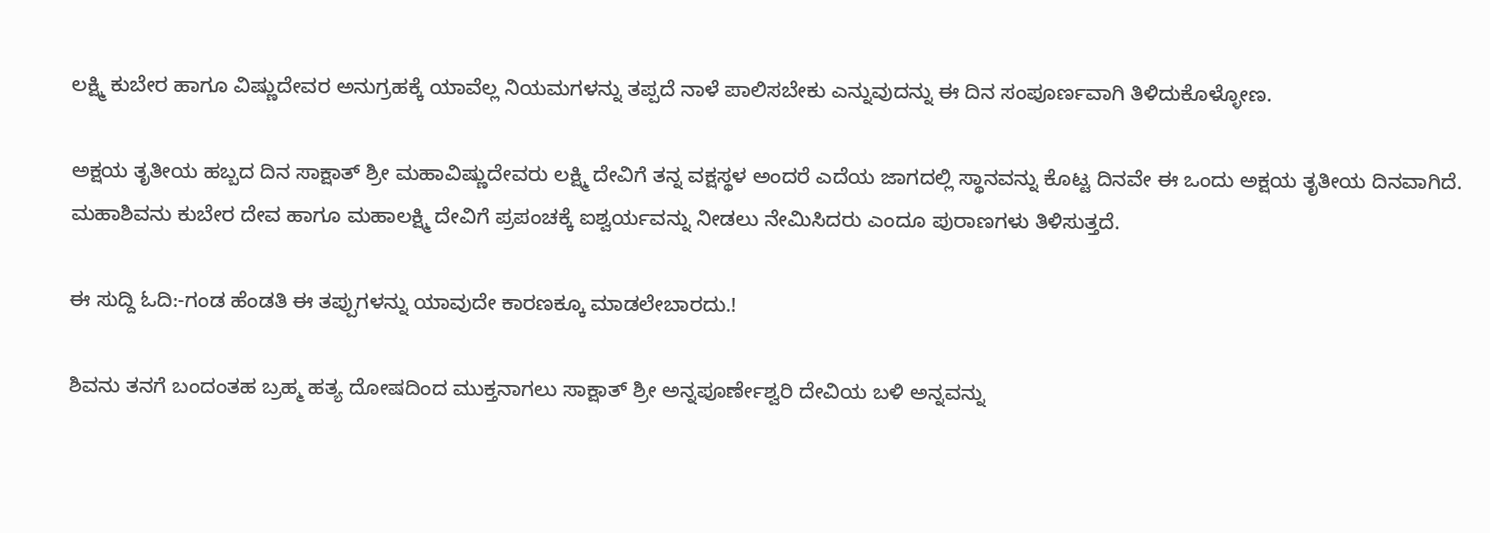ಲಕ್ಷ್ಮಿ ಕುಬೇರ ಹಾಗೂ ವಿಷ್ಣುದೇವರ ಅನುಗ್ರಹಕ್ಕೆ ಯಾವೆಲ್ಲ ನಿಯಮಗಳನ್ನು ತಪ್ಪದೆ ನಾಳೆ ಪಾಲಿಸಬೇಕು ಎನ್ನುವುದನ್ನು ಈ ದಿನ ಸಂಪೂರ್ಣವಾಗಿ ತಿಳಿದುಕೊಳ್ಳೋಣ.

ಅಕ್ಷಯ ತೃತೀಯ ಹಬ್ಬದ ದಿನ ಸಾಕ್ಷಾತ್ ಶ್ರೀ ಮಹಾವಿಷ್ಣುದೇವರು ಲಕ್ಷ್ಮಿ ದೇವಿಗೆ ತನ್ನ ವಕ್ಷಸ್ಥಳ ಅಂದರೆ ಎದೆಯ ಜಾಗದಲ್ಲಿ ಸ್ಥಾನವನ್ನು ಕೊಟ್ಟ ದಿನವೇ ಈ ಒಂದು ಅಕ್ಷಯ ತೃತೀಯ ದಿನವಾಗಿದೆ. ಮಹಾಶಿವನು ಕುಬೇರ ದೇವ ಹಾಗೂ ಮಹಾಲಕ್ಷ್ಮಿ ದೇವಿಗೆ ಪ್ರಪಂಚಕ್ಕೆ ಐಶ್ವರ್ಯವನ್ನು ನೀಡಲು ನೇಮಿಸಿದರು ಎಂದೂ ಪುರಾಣಗಳು ತಿಳಿಸುತ್ತದೆ.

ಈ ಸುದ್ದಿ ಓದಿ:-ಗಂಡ ಹೆಂಡತಿ ಈ ತಪ್ಪುಗಳನ್ನು ಯಾವುದೇ ಕಾರಣಕ್ಕೂ ಮಾಡಲೇಬಾರದು.!

ಶಿವನು ತನಗೆ ಬಂದಂತಹ ಬ್ರಹ್ಮ ಹತ್ಯ ದೋಷದಿಂದ ಮುಕ್ತನಾಗಲು ಸಾಕ್ಷಾತ್ ಶ್ರೀ ಅನ್ನಪೂರ್ಣೇಶ್ವರಿ ದೇವಿಯ ಬಳಿ ಅನ್ನವನ್ನು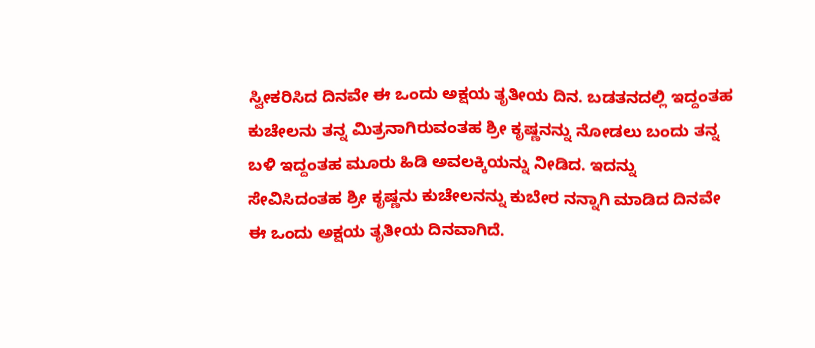ಸ್ವೀಕರಿಸಿದ ದಿನವೇ ಈ ಒಂದು ಅಕ್ಷಯ ತೃತೀಯ ದಿನ. ಬಡತನದಲ್ಲಿ ಇದ್ದಂತಹ ಕುಚೇಲನು ತನ್ನ ಮಿತ್ರನಾಗಿರುವಂತಹ ಶ್ರೀ ಕೃಷ್ಣನನ್ನು ನೋಡಲು ಬಂದು ತನ್ನ ಬಳಿ ಇದ್ದಂತಹ ಮೂರು ಹಿಡಿ ಅವಲಕ್ಕಿಯನ್ನು ನೀಡಿದ. ಇದನ್ನು ಸೇವಿಸಿದಂತಹ ಶ್ರೀ ಕೃಷ್ಣನು ಕುಚೇಲನನ್ನು ಕುಬೇರ ನನ್ನಾಗಿ ಮಾಡಿದ ದಿನವೇ ಈ ಒಂದು ಅಕ್ಷಯ ತೃತೀಯ ದಿನವಾಗಿದೆ.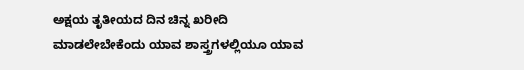ಅಕ್ಷಯ ತೃತೀಯದ ದಿನ ಚಿನ್ನ ಖರೀದಿ ಮಾಡಲೇಬೇಕೆಂದು ಯಾವ ಶಾಸ್ತ್ರಗಳಲ್ಲಿಯೂ ಯಾವ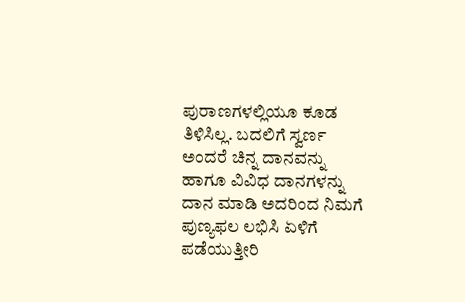ಪುರಾಣಗಳಲ್ಲಿಯೂ ಕೂಡ ತಿಳಿಸಿಲ್ಲ. ಬದಲಿಗೆ ಸ್ವರ್ಣ ಅಂದರೆ ಚಿನ್ನ ದಾನವನ್ನು ಹಾಗೂ ವಿವಿಧ ದಾನಗಳನ್ನು ದಾನ ಮಾಡಿ ಅದರಿಂದ ನಿಮಗೆ ಪುಣ್ಯಫಲ ಲಭಿಸಿ ಏಳಿಗೆ ಪಡೆಯುತ್ತೀರಿ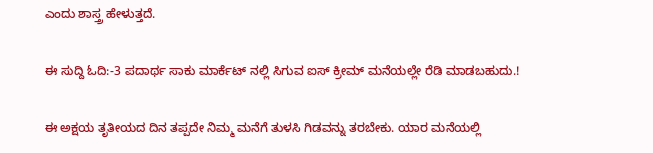ಎಂದು ಶಾಸ್ತ್ರ ಹೇಳುತ್ತದೆ.

ಈ ಸುದ್ದಿ ಓದಿ:-3 ಪದಾರ್ಥ ಸಾಕು ಮಾರ್ಕೆಟ್ ನಲ್ಲಿ ಸಿಗುವ ಐಸ್ ಕ್ರೀಮ್ ಮನೆಯಲ್ಲೇ ರೆಡಿ ಮಾಡಬಹುದು.!

ಈ ಅಕ್ಷಯ ತೃತೀಯದ ದಿನ ತಪ್ಪದೇ ನಿಮ್ಮ ಮನೆಗೆ ತುಳಸಿ ಗಿಡವನ್ನು ತರಬೇಕು. ಯಾರ ಮನೆಯಲ್ಲಿ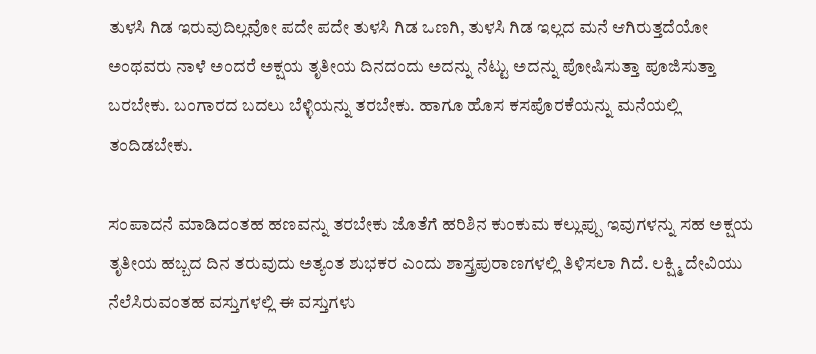ತುಳಸಿ ಗಿಡ ಇರುವುದಿಲ್ಲವೋ ಪದೇ ಪದೇ ತುಳಸಿ ಗಿಡ ಒಣಗಿ, ತುಳಸಿ ಗಿಡ ಇಲ್ಲದ ಮನೆ ಆಗಿರುತ್ತದೆಯೋ ಅಂಥವರು ನಾಳೆ ಅಂದರೆ ಅಕ್ಷಯ ತೃತೀಯ ದಿನದಂದು ಅದನ್ನು ನೆಟ್ಟು ಅದನ್ನು ಪೋಷಿಸುತ್ತಾ ಪೂಜಿಸುತ್ತಾ ಬರಬೇಕು. ಬಂಗಾರದ ಬದಲು ಬೆಳ್ಳಿಯನ್ನು ತರಬೇಕು. ಹಾಗೂ ಹೊಸ ಕಸಪೊರಕೆಯನ್ನು ಮನೆಯಲ್ಲಿ ತಂದಿಡಬೇಕು.

ಸಂಪಾದನೆ ಮಾಡಿದಂತಹ ಹಣವನ್ನು ತರಬೇಕು ಜೊತೆಗೆ ಹರಿಶಿನ ಕುಂಕುಮ ಕಲ್ಲುಪ್ಪು ಇವುಗಳನ್ನು ಸಹ ಅಕ್ಷಯ ತೃತೀಯ ಹಬ್ಬದ ದಿನ ತರುವುದು ಅತ್ಯಂತ ಶುಭಕರ ಎಂದು ಶಾಸ್ತ್ರಪುರಾಣಗಳಲ್ಲಿ ತಿಳಿಸಲಾ ಗಿದೆ. ಲಕ್ಷ್ಮಿ ದೇವಿಯು ನೆಲೆಸಿರುವಂತಹ ವಸ್ತುಗಳಲ್ಲಿ ಈ ವಸ್ತುಗಳು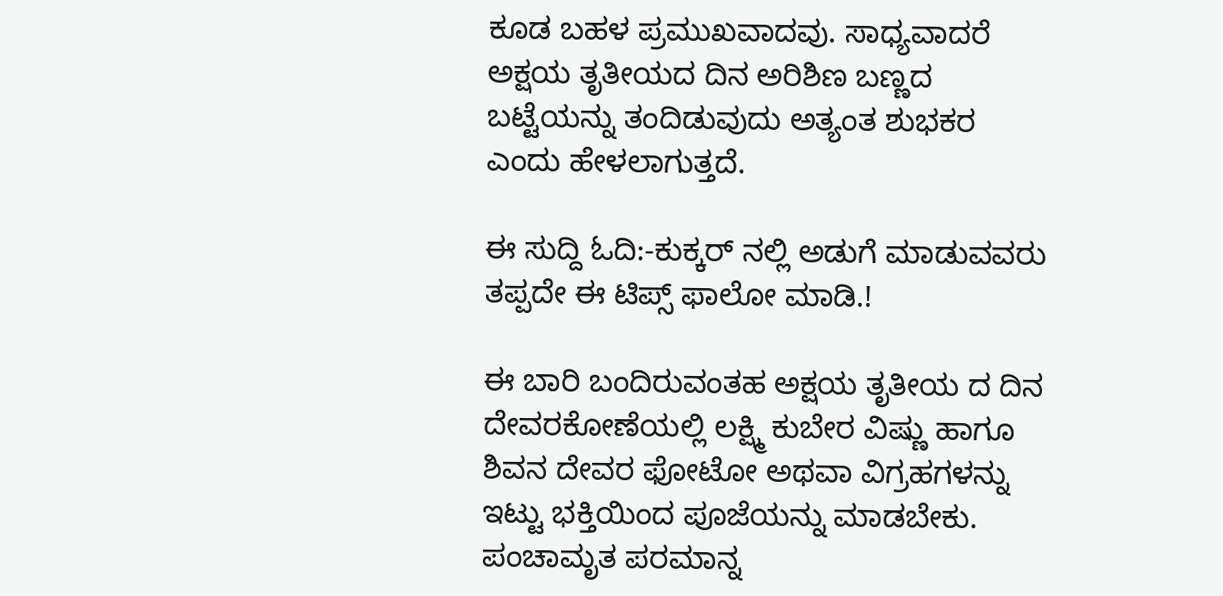ಕೂಡ ಬಹಳ ಪ್ರಮುಖವಾದವು. ಸಾಧ್ಯವಾದರೆ ಅಕ್ಷಯ ತೃತೀಯದ ದಿನ ಅರಿಶಿಣ ಬಣ್ಣದ ಬಟ್ಟೆಯನ್ನು ತಂದಿಡುವುದು ಅತ್ಯಂತ ಶುಭಕರ ಎಂದು ಹೇಳಲಾಗುತ್ತದೆ.

ಈ ಸುದ್ದಿ ಓದಿ:-ಕುಕ್ಕರ್ ನಲ್ಲಿ ಅಡುಗೆ ಮಾಡುವವರು ತಪ್ಪದೇ ಈ ಟಿಪ್ಸ್ ಫಾಲೋ ಮಾಡಿ.!

ಈ ಬಾರಿ ಬಂದಿರುವಂತಹ ಅಕ್ಷಯ ತೃತೀಯ ದ ದಿನ ದೇವರಕೋಣೆಯಲ್ಲಿ ಲಕ್ಷ್ಮಿ ಕುಬೇರ ವಿಷ್ಣು ಹಾಗೂ ಶಿವನ ದೇವರ ಫೋಟೋ ಅಥವಾ ವಿಗ್ರಹಗಳನ್ನು ಇಟ್ಟು ಭಕ್ತಿಯಿಂದ ಪೂಜೆಯನ್ನು ಮಾಡಬೇಕು. ಪಂಚಾಮೃತ ಪರಮಾನ್ನ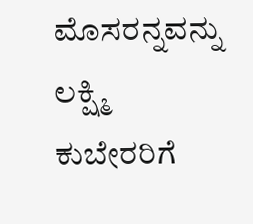ಮೊಸರನ್ನವನ್ನು ಲಕ್ಷ್ಮಿ ಕುಬೇರರಿಗೆ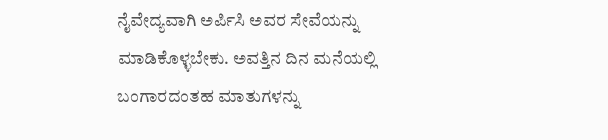ನೈವೇದ್ಯವಾಗಿ ಅರ್ಪಿಸಿ ಅವರ ಸೇವೆಯನ್ನು ಮಾಡಿಕೊಳ್ಳಬೇಕು. ಅವತ್ತಿನ ದಿನ ಮನೆಯಲ್ಲಿ ಬಂಗಾರದಂತಹ ಮಾತುಗಳನ್ನು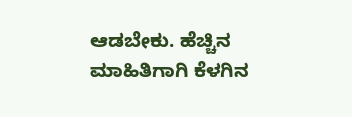ಆಡಬೇಕು. ಹೆಚ್ಚಿನ ಮಾಹಿತಿಗಾಗಿ ಕೆಳಗಿನ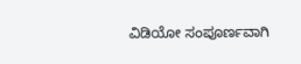ವಿಡಿಯೋ ಸಂಪೂರ್ಣವಾಗಿ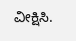ವೀಕ್ಷಿಸಿ.